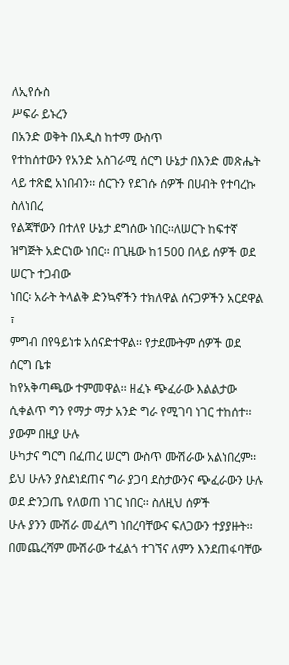ለኢየሱስ
ሥፍራ ይኑረን
በአንድ ወቅት በአዲስ ከተማ ውስጥ
የተከሰተውን የአንድ አስገራሚ ሰርግ ሁኔታ በእንድ መጽሔት ላይ ተጽፎ አነበብን፡፡ ሰርጉን የደገሱ ሰዎች በሀብት የተባረኩ ስለነበረ
የልጃቸውን በተለየ ሁኔታ ደግሰው ነበር፡፡ለሠርጉ ከፍተኛ ዝግጅት አድርነው ነበር፡፡ በጊዜው ከ1500 በላይ ሰዎች ወደ ሠርጉ ተጋብው
ነበር፡ አራት ትላልቅ ድንኳኖችን ተክለዋል ሰናጋዎችን አርደዋል ፣
ምግብ በየዓይነቱ አሰናድተዋል፡፡ የታደሙትም ሰዎች ወደ ሰርግ ቤቱ
ከየአቅጣጫው ተምመዋል፡፡ ዘፈኑ ጭፈራው እልልታው ሲቀልጥ ግን የማታ ማታ አንድ ግራ የሚገባ ነገር ተከሰተ፡፡ ያውም በዚያ ሁሉ
ሁካታና ግርግ በፈጠረ ሠርግ ውስጥ ሙሽራው አልነበረም፡፡ ይህ ሁሉን ያስደነደጠና ግራ ያጋባ ደስታውንና ጭፈራውን ሁሉ ወደ ድንጋጤ የለወጠ ነገር ነበር፡፡ ስለዚህ ሰዎች
ሁሉ ያንን ሙሽራ መፈለግ ነበረባቸውና ፍለጋውን ተያያዙት፡፡ በመጨረሻም ሙሽራው ተፈልጎ ተገኘና ለምን እንደጠፋባቸው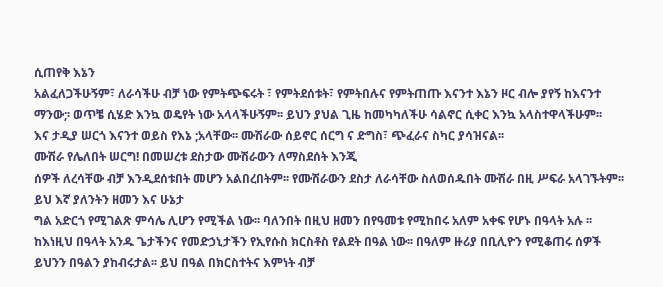ሲጠየቅ እኔን
አልፈለጋችሁኝም፣ ለራሳችሁ ብቻ ነው የምትጭፍሩት ፣ የምትደሰቱት፣ የምትበሉና የምትጠጡ እናንተ እኔን ዞር ብሎ ያየኝ ከእናንተ
ማንው;፡ ወጥቼ ሲሄድ እንኳ ወዴየት ነው አላላችሁኝም፡፡ ይህን ያህል ጊዜ ከመካካለችሁ ሳልኖር ሲቀር እንኳ አላስተዋላችሁም፡፡
እና ታዲያ ሠርጎ እናንተ ወይስ የእኔ ;አላቸው፡፡ ሙሽራው ሰይኖር ሰርግ ና ድግስ፣ ጭፈራና ስካር ያሳዝናል፡፡
ሙሽራ የሌለበት ሠርግ! በመሠረቱ ደስታው ሙሽራውን ለማስደሰት እንጂ
ሰዎች ለረሳቸው ብቻ እንዲደሰቱበት መሆን አልበረበትም፡፡ የሙሽራውን ደስታ ለራሳቸው ስለወሰዱበት ሙሽራ በዚ ሥፍራ አላገኙትም፡፡
ይህ እኛ ያለንትን ዘመን እና ሁኔታ
ግል አድርጎ የሚገልጽ ምሳሌ ሊሆን የሚችል ነው፡፡ ባለንበት በዚህ ዘመን በየዓመቱ የሚከበሩ አለም አቀፍ የሆኑ በዓላት አሉ ፡፡
ከእነዚህ በዓላት አንዱ ጌታችንና የመድኃኒታችን የኢየሱስ ክርስቶስ የልደት በዓል ነው፡፡ በዓለም ዙሪያ በቢሊዮን የሚቆጠሩ ሰዎች
ይህንን በዓልን ያከብሩታል፡፡ ይህ በዓል በክርስተትና እምነት ብቻ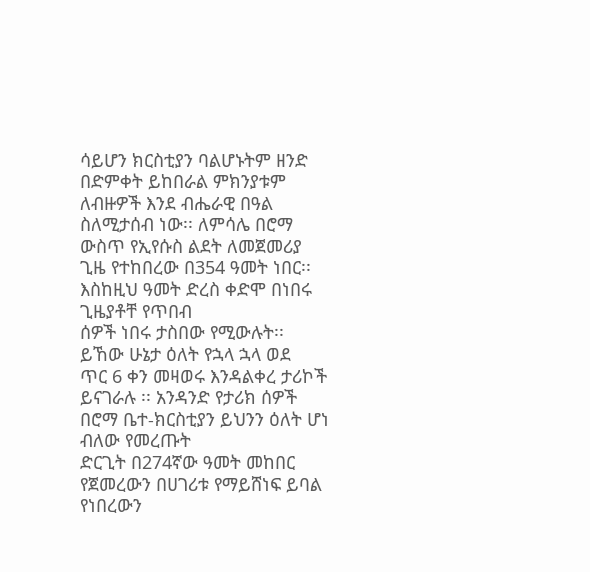ሳይሆን ክርስቲያን ባልሆኑትም ዘንድ በድምቀት ይከበራል ምክንያቱም
ለብዙዎች እንደ ብሔራዊ በዓል ስለሚታሰብ ነው፡፡ ለምሳሌ በሮማ
ውስጥ የኢየሱስ ልደት ለመጀመሪያ ጊዜ የተከበረው በ354 ዓመት ነበር፡፡ እስከዚህ ዓመት ድረስ ቀድሞ በነበሩ ጊዜያቶቸ የጥበብ
ሰዎች ነበሩ ታስበው የሚውሉት፡፡ ይኸው ሁኔታ ዕለት የኋላ ኋላ ወደ
ጥር 6 ቀን መዛወሩ እንዳልቀረ ታሪኮች ይናገራሉ ፡፡ አንዳንድ የታሪክ ሰዎች በሮማ ቤተ-ክርስቲያን ይህንን ዕለት ሆነ ብለው የመረጡት
ድርጊት በ274ኛው ዓመት መከበር የጀመረውን በሀገሪቱ የማይሸነፍ ይባል የነበረውን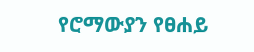የሮማውያን የፀሐይ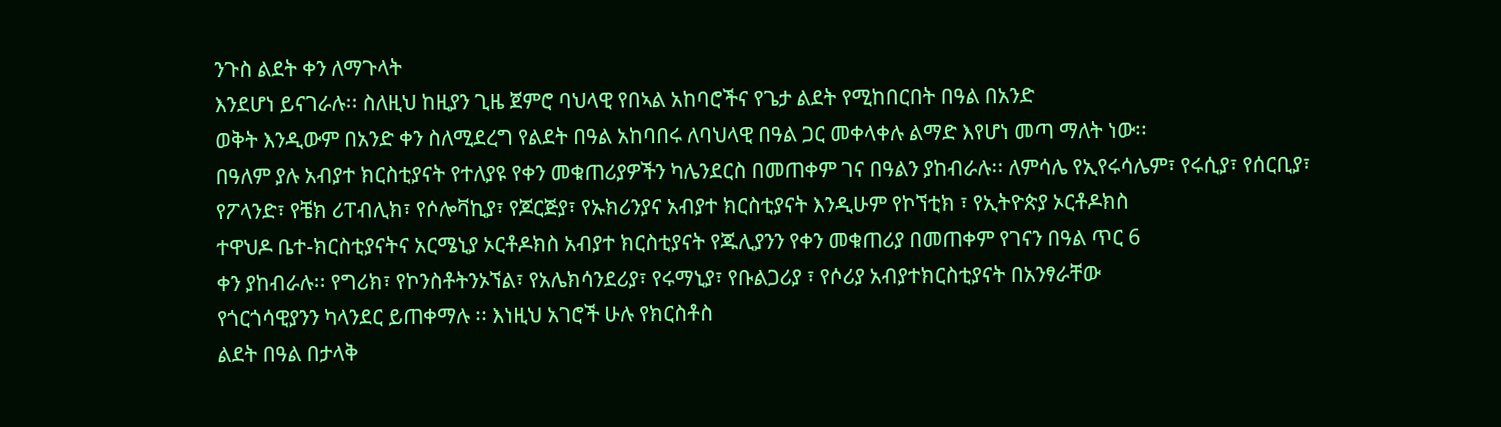ንጉስ ልደት ቀን ለማጉላት
እንደሆነ ይናገራሉ፡፡ ስለዚህ ከዚያን ጊዜ ጀምሮ ባህላዊ የበኣል አከባሮችና የጌታ ልደት የሚከበርበት በዓል በአንድ
ወቅት እንዲውም በአንድ ቀን ስለሚደረግ የልደት በዓል አከባበሩ ለባህላዊ በዓል ጋር መቀላቀሉ ልማድ እየሆነ መጣ ማለት ነው፡፡
በዓለም ያሉ አብያተ ክርስቲያናት የተለያዩ የቀን መቁጠሪያዎችን ካሌንደርስ በመጠቀም ገና በዓልን ያከብራሉ፡፡ ለምሳሌ የኢየሩሳሌም፣ የሩሲያ፣ የሰርቢያ፣
የፖላንድ፣ የቼክ ሪፐብሊክ፣ የሶሎቫኪያ፣ የጆርጅያ፣ የኡክሪንያና አብያተ ክርስቲያናት እንዲሁም የኮኘቲክ ፣ የኢትዮጵያ ኦርቶዶክስ
ተዋህዶ ቤተ-ክርስቲያናትና አርሜኒያ ኦርቶዶክስ አብያተ ክርስቲያናት የጁሊያንን የቀን መቁጠሪያ በመጠቀም የገናን በዓል ጥር 6
ቀን ያከብራሉ፡፡ የግሪክ፣ የኮንስቶትንኦኘል፣ የአሌክሳንደሪያ፣ የሩማኒያ፣ የቡልጋሪያ ፣ የሶሪያ አብያተክርስቲያናት በአንፃራቸው
የጎርጎሳዊያንን ካላንደር ይጠቀማሉ ፡፡ እነዚህ አገሮች ሁሉ የክርስቶስ
ልደት በዓል በታላቅ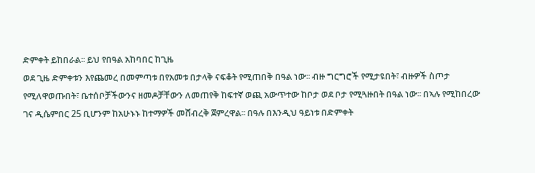ድምቀት ይከበራል፡፡ ይህ የበዓል አከባበር ከጊዜ
ወደ ጊዜ ድምቀቱን እየጨመረ በመምጣቱ በየአመቱ በታላቅ ናፍቆት የሚጠበቅ በዓል ነው፡፡ ብዙ ግርግሮች የሚታዩበት፣ ብዙዎች ስጦታ
የሚለዋወጡበት፣ ቤተሰቦቻችውንና ዘመዶቻቸውን ለመጠየቅ ከፍተኛ ወጪ አውጥተው ከቦታ ወደ ቦታ የሚጓዙበት በዓል ነው፡፡ በኣሉ የሚከበረው
ገና ዲሴምበር 25 ቢሆንም ከአሁኑኑ ከተማዎች መሸብረቅ ጀምረዋል፡፡ በዓሉ በእንዲህ ዓይነቱ በድምቀት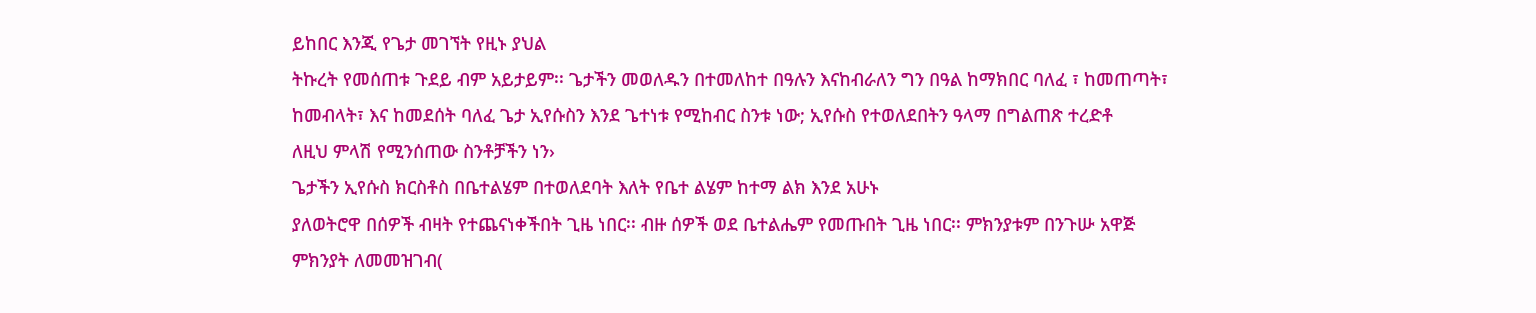ይከበር እንጂ የጌታ መገኘት የዚኑ ያህል
ትኩረት የመሰጠቱ ጉደይ ብም አይታይም፡፡ ጌታችን መወለዱን በተመለከተ በዓሉን እናከብራለን ግን በዓል ከማክበር ባለፈ ፣ ከመጠጣት፣
ከመብላት፣ እና ከመደሰት ባለፈ ጌታ ኢየሱስን እንደ ጌተነቱ የሚከብር ስንቱ ነው; ኢየሱስ የተወለደበትን ዓላማ በግልጠጽ ተረድቶ
ለዚህ ምላሽ የሚንሰጠው ስንቶቻችን ነን›
ጌታችን ኢየሱስ ክርስቶስ በቤተልሄም በተወለደባት እለት የቤተ ልሄም ከተማ ልክ እንደ አሁኑ
ያለወትሮዋ በሰዎች ብዛት የተጨናነቀችበት ጊዜ ነበር፡፡ ብዙ ሰዎች ወደ ቤተልሔም የመጡበት ጊዜ ነበር፡፡ ምክንያቱም በንጉሡ አዋጅ
ምክንያት ለመመዝገብ(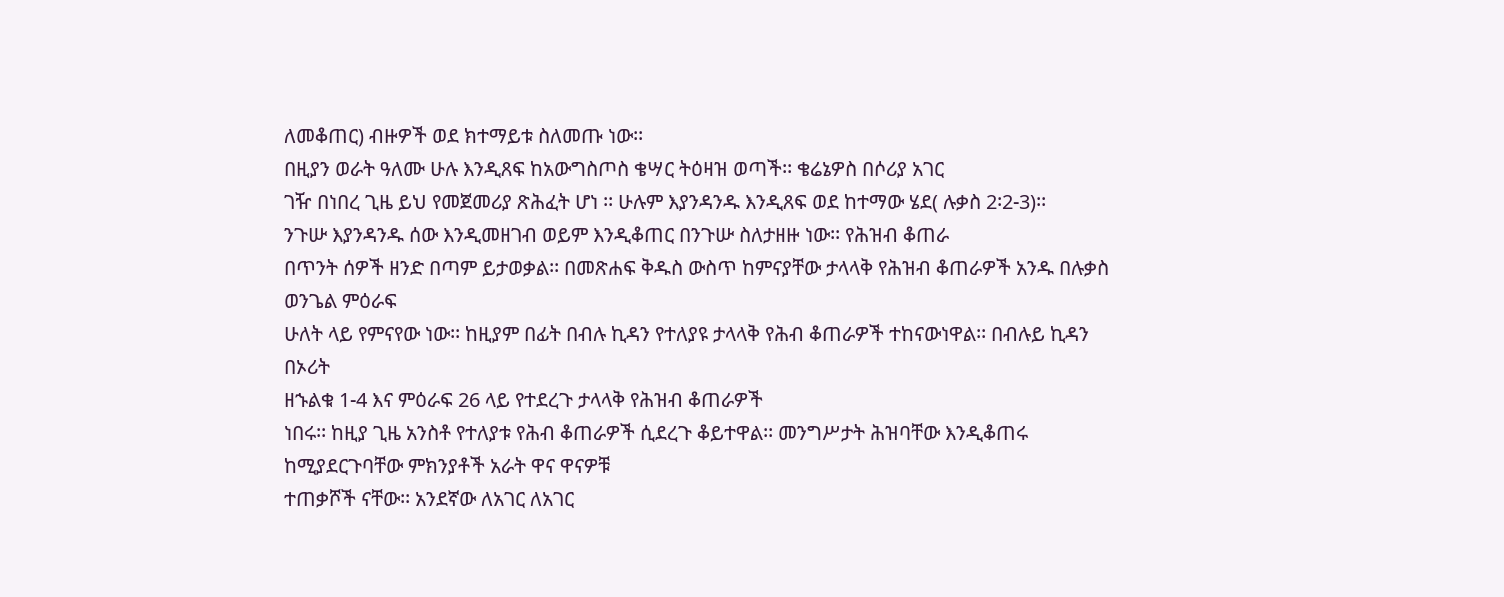ለመቆጠር) ብዙዎች ወደ ክተማይቱ ስለመጡ ነው፡፡
በዚያን ወራት ዓለሙ ሁሉ እንዲጸፍ ከአውግስጦስ ቄሣር ትዕዛዝ ወጣች፡፡ ቄሬኔዎስ በሶሪያ አገር
ገዥ በነበረ ጊዜ ይህ የመጀመሪያ ጽሕፈት ሆነ ፡፡ ሁሉም እያንዳንዱ እንዲጸፍ ወደ ከተማው ሄደ( ሉቃስ 2፡2-3)፡፡
ንጉሡ እያንዳንዱ ሰው እንዲመዘገብ ወይም እንዲቆጠር በንጉሡ ስለታዘዙ ነው፡፡ የሕዝብ ቆጠራ
በጥንት ሰዎች ዘንድ በጣም ይታወቃል፡፡ በመጽሐፍ ቅዱስ ውስጥ ከምናያቸው ታላላቅ የሕዝብ ቆጠራዎች አንዱ በሉቃስ ወንጌል ምዕራፍ
ሁለት ላይ የምናየው ነው፡፡ ከዚያም በፊት በብሉ ኪዳን የተለያዩ ታላላቅ የሕብ ቆጠራዎች ተከናውነዋል፡፡ በብሉይ ኪዳን በኦሪት
ዘኁልቁ 1-4 እና ምዕራፍ 26 ላይ የተደረጉ ታላላቅ የሕዝብ ቆጠራዎች
ነበሩ፡፡ ከዚያ ጊዜ አንስቶ የተለያቱ የሕብ ቆጠራዎች ሲደረጉ ቆይተዋል፡፡ መንግሥታት ሕዝባቸው እንዲቆጠሩ ከሚያደርጉባቸው ምክንያቶች አራት ዋና ዋናዎቹ
ተጠቃሾች ናቸው፡፡ አንደኛው ለአገር ለአገር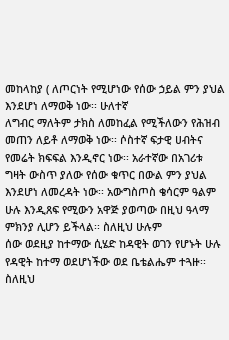መከላከያ ( ለጦርነት የሚሆነው የሰው ኃይል ምን ያህል እንደሆነ ለማወቅ ነው፡፡ ሁለተኛ
ለግብር ማለትም ታክስ ለመከፈል የሚችለውን የሕዝብ መጠን ለይቶ ለማወቅ ነው፡፡ ሶስተኛ ፍታዊ ሀብትና የመሬት ክፍፍል እንዲኖር ነው፡፡ አራተኛው በአገሪቱ ግዛት ውስጥ ያለው የሰው ቁጥር በውል ምን ያህል እንደሆነ ለመረዳት ነው፡፡ አውግስጦስ ቄሳርም ዓልም
ሁሉ እንዲጸፍ የሚውን አዋጅ ያወጣው በዚህ ዓላማ ምክንያ ሊሆን ይችላል፡፡ ስለዚህ ሁሉም
ሰው ወደዚያ ከተማው ሲሄድ ከዳዊት ወገን የሆኑት ሁሉ የዳዊት ከተማ ወደሆነችው ወደ ቤቴልሔም ተጓዙ፡፡ ስለዚህ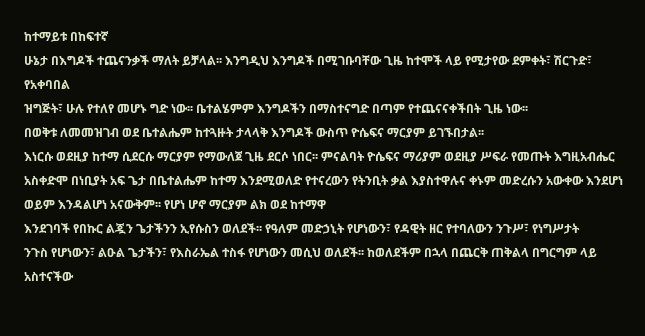ከተማይቱ በከፍተኛ
ሁኔታ በእግዶች ተጨናንቃች ማለት ይቻላል፡፡ እንግዲህ እንግዶች በሚገቡባቸው ጊዜ ከተሞች ላይ የሚታየው ደምቀት፣ ሽርጉድ፣ የአቀባበል
ዝግጅት፣ ሁሉ የተለየ መሆኑ ግድ ነው፡፡ ቤተልሄምም እንግዶችን በማስተናግድ በጣም የተጨናናቀችበት ጊዜ ነው፡፡
በወቅቱ ለመመዝገብ ወደ ቤተልሔም ከተጓዙት ታላላቅ እንግዶች ውስጥ ዮሴፍና ማርያም ይገኙበታል፡፡
እነርሱ ወደዚያ ከተማ ሲደርሱ ማርያም የማውለጀ ጊዜ ደርሶ ነበር፡፡ ምናልባት ዮሴፍና ማሪያም ወደዚያ ሥፍራ የመጡት እግዚአብሔር
አስቀድሞ በነቢያት አፍ ጌታ በቤተልሔም ከተማ እንደሚወለድ የተናረውን የትንቢት ቃል እያስተዋሉና ቀኑም መድረሱን አውቀው እንደሆነ
ወይም እንዳልሆነ አናውቅም፡፡ የሆነ ሆኖ ማርያም ልክ ወደ ከተማዋ
እንደገባች የበኩር ልጇን ጌታችንን ኢየሱስን ወለደች፡፡ የዓለም መድኃኒት የሆነውን፣ የዳዊት ዘር የተባለውን ንጉሥ፣ የነግሥታት
ንጉስ የሆነውን፣ ልዑል ጌታችን፣ የእስራኤል ተስፋ የሆነውን መሲህ ወለደች፡፡ ከወለደችም በኋላ በጨርቅ ጠቅልላ በግርግም ላይ አስተናችው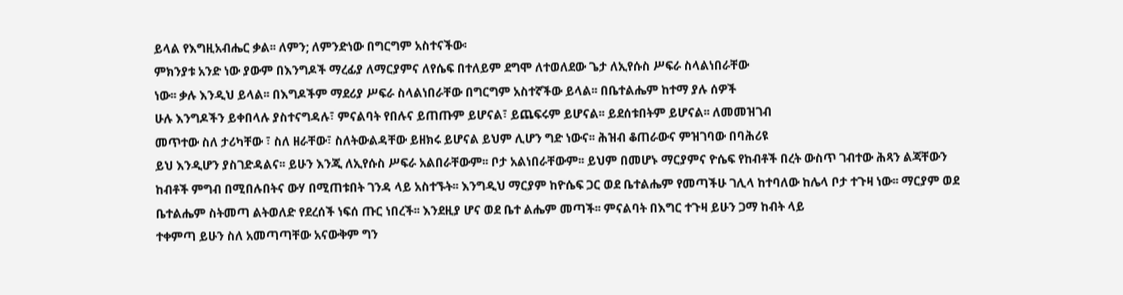ይላል የእግዚአብሔር ቃል፡፡ ለምን; ለምንድነው በግርግም አስተናችው፡
ምክንያቱ አንድ ነው ያውም በእንግዶች ማረፊያ ለማርያምና ለየሴፍ በተለይም ደግሞ ለተወለደው ጌታ ለኢየሱስ ሥፍራ ስላልነበራቸው
ነው፡፡ ቃሉ እንዲህ ይላል፡፡ በእግዶችም ማደሪያ ሥፍራ ስላልነበራቸው በግርግም አስተኛችው ይላል፡፡ በቤተልሔም ከተማ ያሉ ሰዎች
ሁሉ እንግዶችን ይቀበላሉ ያስተናግዳሉ፣ ምናልባት የበሉና ይጠጡም ይሆናል፣ ይጨፍሩም ይሆናል፡፡ ይደሰቱበትም ይሆናል፡፡ ለመመዝገብ
መጥተው ስለ ታሪካቸው ፣ ስለ ዘራቸው፣ ስለትውልዳቸው ይዘክሩ ይሆናል ይህም ሊሆን ግድ ነውና፡፡ ሕዝብ ቆጠራውና ምዝገባው በባሕሪዩ
ይህ እንዲሆን ያስገድዳልና፡፡ ይሁን እንጂ ለኢየሱስ ሥፍራ አልበራቸውም፡፡ ቦታ አልነበራቸውም፡፡ ይህም በመሆኑ ማርያምና ዮሴፍ የከብቶች በረት ውስጥ ገብተው ሕጻን ልጃቸውን
ከብቶች ምግብ በሚበሉበትና ውሃ በሚጠቱበት ገንዳ ላይ አስተኙት፡፡ እንግዲህ ማርያም ከዮሴፍ ጋር ወደ ቤተልሔም የመጣችሁ ገሊላ ከተባለው ከሌላ ቦታ ተጉዛ ነው፡፡ ማርያም ወደ
ቤተልሔም ስትመጣ ልትወለድ የደረሰች ነፍሰ ጡር ነበረች፡፡ እንደዚያ ሆና ወደ ቤተ ልሔም መጣች፡፡ ምናልባት በእግር ተጉዛ ይሁን ጋማ ከብት ላይ
ተቀምጣ ይሁን ስለ አመጣጣቸው አናውቅም ግን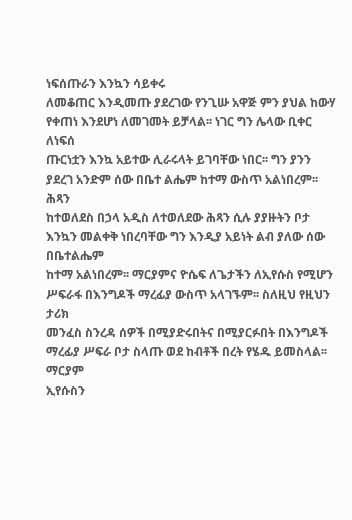ነፍሰጡራን እንኳን ሳይቀሩ
ለመቆጠር እንዲመጡ ያደረገው የንጊሡ አዋጅ ምን ያህል ከውሃ የቀጠነ እንደሆነ ለመገመት ይቻላል፡፡ ነገር ግን ሌላው ቢቀር ለነፍሰ
ጡርነቷን እንኳ አይተው ሊራሩላት ይገባቸው ነበር፡፡ ግን ያንን ያደረገ አንድም ሰው በቤተ ልሔም ከተማ ውስጥ አልነበረም፡፡ ሕጻን
ከተወለደስ በኃላ አዲስ ለተወለደው ሕጻን ሲሉ ያያዙትን ቦታ እንኳን መልቀቅ ነበረባቸው ግን እንዲያ አይነት ልብ ያለው ሰው በቤተልሔም
ከተማ አልነበረም፡፡ ማርያምና ዮሴፍ ለጌታችን ለኢየሱስ የሚሆን ሥፍራፋ በእንግዶች ማረፊያ ውስጥ አላገኙም፡፡ ስለዚህ የዚህን ታሪክ
መንፈስ ስንረዳ ሰዎች በሚያድሩበትና በሚያርፉበት በእንግዶች ማረፊያ ሥፍራ ቦታ ስላጡ ወደ ከብቶች በረት የሄዱ ይመስላል፡፡ ማርያም
ኢየሱስን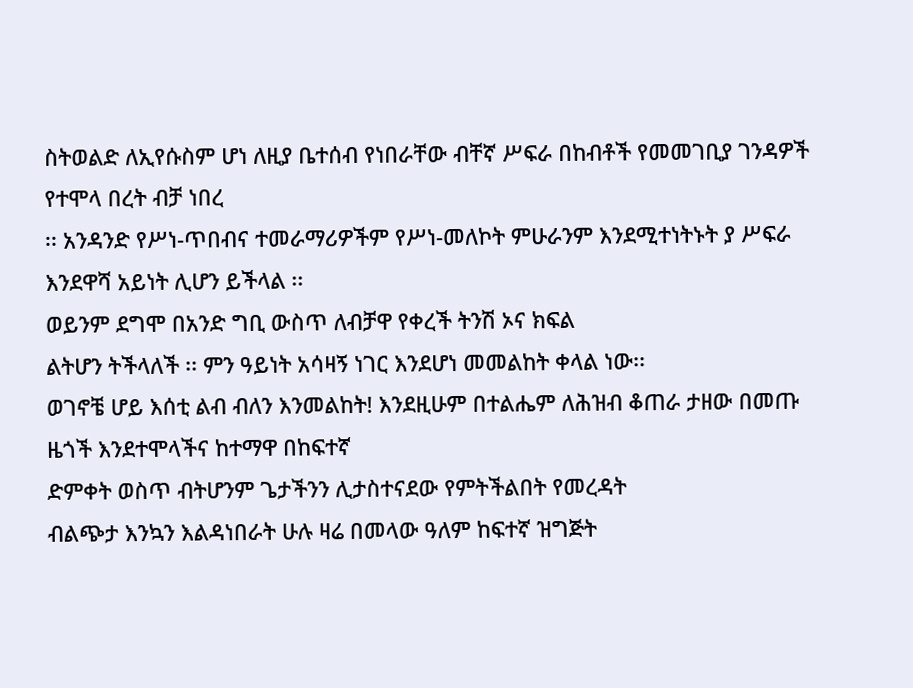ስትወልድ ለኢየሱስም ሆነ ለዚያ ቤተሰብ የነበራቸው ብቸኛ ሥፍራ በከብቶች የመመገቢያ ገንዳዎች የተሞላ በረት ብቻ ነበረ
፡፡ አንዳንድ የሥነ-ጥበብና ተመራማሪዎችም የሥነ-መለኮት ምሁራንም እንደሚተነትኑት ያ ሥፍራ እንደዋሻ አይነት ሊሆን ይችላል ፡፡
ወይንም ደግሞ በአንድ ግቢ ውስጥ ለብቻዋ የቀረች ትንሽ ኦና ክፍል
ልትሆን ትችላለች ፡፡ ምን ዓይነት አሳዛኝ ነገር እንደሆነ መመልከት ቀላል ነው፡፡
ወገኖቼ ሆይ እሰቲ ልብ ብለን እንመልከት! እንደዚሁም በተልሔም ለሕዝብ ቆጠራ ታዘው በመጡ ዜጎች እንደተሞላችና ከተማዋ በከፍተኛ
ድምቀት ወስጥ ብትሆንም ጌታችንን ሊታስተናደው የምትችልበት የመረዳት
ብልጭታ እንኳን እልዳነበራት ሁሉ ዛሬ በመላው ዓለም ከፍተኛ ዝግጅት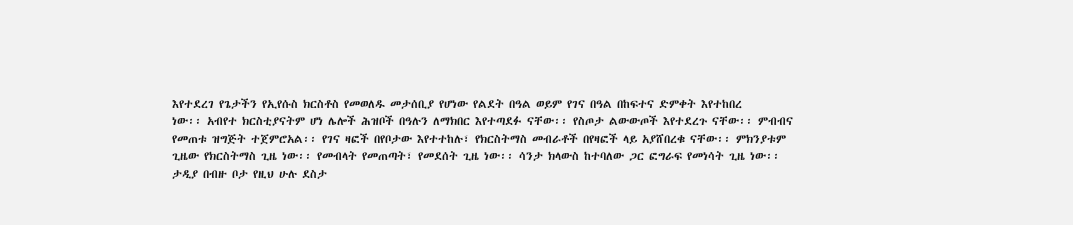እየተደረገ የጌታችን የኢየሱስ ክርስቶስ የመወለዱ መታሰቢያ የሆነው የልደት በዓል ወይም የገና በዓል በከፍተና ድምቀት እየተከበረ
ነው፡፡ አብየተ ክርስቲያናትም ሆነ ሌሎች ሕዝቦች በዓሉን ለማክበር እየተጣደፉ ናቸው፡፡ የስጦታ ልውውጦች እየተደረጉ ናቸው፡፡ ምብብና
የመጠቱ ዝግጅት ተጀምሮአል፡፡ የገና ዛፎች በየቦታው እየተተከሉ፣ የክርስትማስ መብራቶች በየዛፎች ላይ አያሸበረቁ ናቸው፡፡ ምክንያቱም
ጊዜው የክርስትማስ ጊዜ ነው፡፡ የመብላት የመጠጣት፣ የመደሰት ጊዜ ነው፡፡ ሳንታ ክላውስ ከተባለው ጋር ፎግራፍ የመነሳት ጊዜ ነው፡፡
ታዲያ በብዙ ቦታ የዚህ ሁሉ ደስታ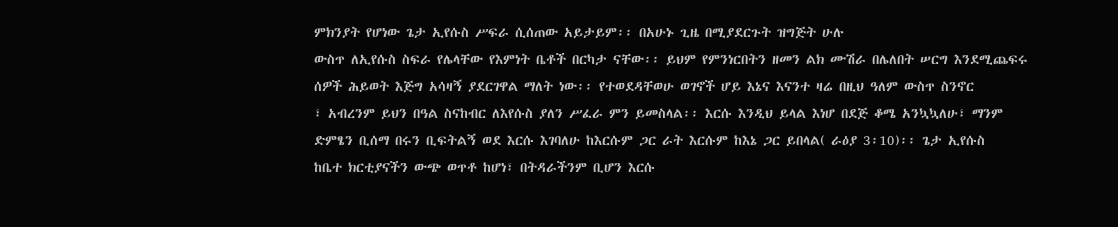ምክንያት የሆነው ጌታ ኢየሱስ ሥፍራ ሲሰጠው አይታይም፡፡ በአሁኑ ጊዜ በሚያደርጉት ዝግጅት ሁሉ
ውስጥ ለኢየሱስ ስፍራ የሌላቸው የእምነት ቤቶች በርካታ ናቸው፡፡ ይህም የምንነርበትን ዘመን ልክ ሙሽራ በሌለበት ሠርግ እንደሚጨፍሩ
ሰዎች ሕይወት እጅግ አሳዛኝ ያደርገዋል ማለት ነው፡፡ የተወደዳቸወሁ ወገኖች ሆይ እኔና እናንተ ዛሬ በዚህ ዓለም ውስጥ ስንኖር
፣ አብረንም ይህን በዓል ስናከብር ለእየሱስ ያለን ሥፈራ ምን ይመስላል፡፡ እርሱ እንዲህ ይላል እነሆ በደጅ ቆሜ አንኳኳለሁ፣ ማንም
ድምፄን ቢሰማ በሩን ቢፍትልኝ ወደ እርሱ እገባለሁ ከእርሱም ጋር ራት እርሱም ከእኔ ጋር ይበላል( ራዕያ 3፡10)፡፡ ጌታ ኢየሱስ
ከቤተ ክርቲያናችን ውጭ ወጥቶ ከሆነ፣ በትዳራችንም ቢሆን እርሱ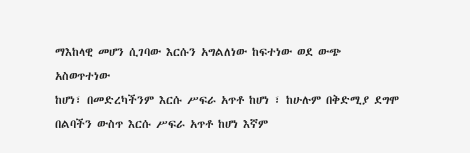ማእከላዊ መሆን ሲገባው እርሱን አግልለነው ከፍተነው ወደ ውጭ አስወጥተነው
ከሆነ፣ በመድረካችንም እርሱ ሥፍራ አጥቶ ከሆነ ፣ ከሁሉም በቅድሚያ ደግሞ በልባችን ውስጥ እርሱ ሥፍራ አጥቶ ከሆነ እኛም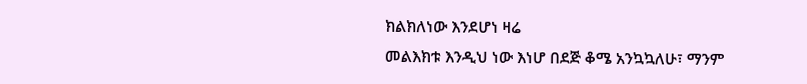ክልክለነው እንደሆነ ዛሬ
መልእክቱ እንዲህ ነው እነሆ በደጅ ቆሜ አንኳኳለሁ፣ ማንም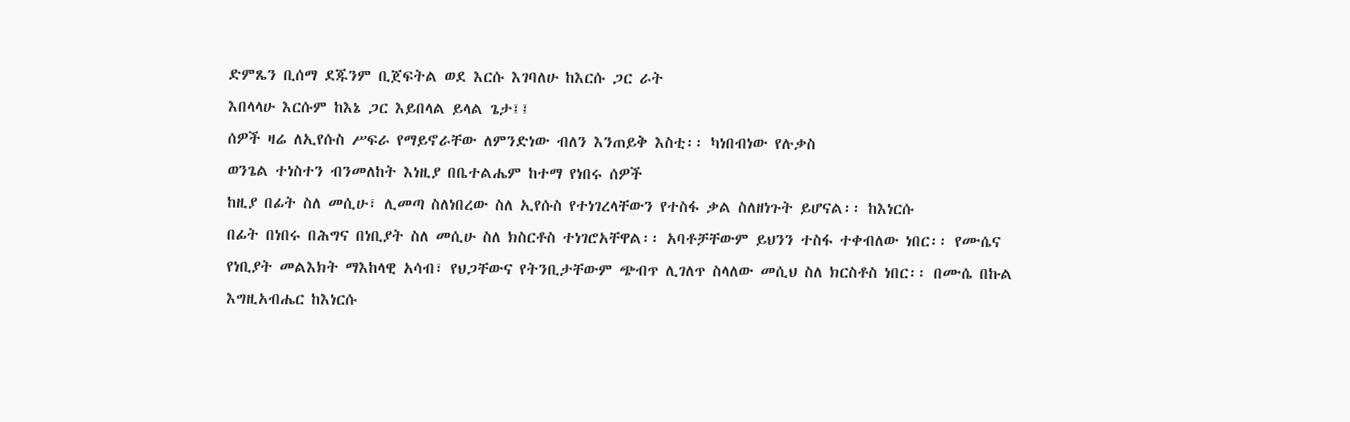ድምጼን ቢሰማ ደጁንም ቢጀፍትል ወደ እርሱ እገባለሁ ከእርሱ ጋር ራት
እበላላሁ እርሱም ከእኔ ጋር እይበላል ይላል ጌታ፤፤
ሰዎች ዛሬ ለኢየሱስ ሥፍራ የማይኖራቸው ለምንድነው ብለን እንጠይቅ እስቲ፡፡ ካነበብነው የሉቃስ
ወንጌል ተነስተን ብንመለከት እነዚያ በቤተልሔም ከተማ የነበሩ ሰዎች
ከዚያ በፊት ስለ መሲሁ፣ ሊመጣ ስለነበረው ስለ ኢየሱስ የተነገረላቸውን የተስፋ ቃል ስለዘነጉት ይሆናል፡፡ ከእነርሱ
በፊት በነበሩ በሕግና በነቢያት ስለ መሲሁ ስለ ክስርቶስ ተነገሮአቸዋል፡፡ አባቶቻቸውም ይህንን ተስፋ ተቀብለው ነበር፡፡ የሙሴና
የነቢያት መልእክት ማእከላዊ አሳብ፣ የህጋቸውና የትንቢታቸውም ጭብጥ ሊገለጥ ስላለው መሲህ ስለ ክርስቶስ ነበር፡፡ በሙሴ በኩል
እግዚአብሔር ከእነርሱ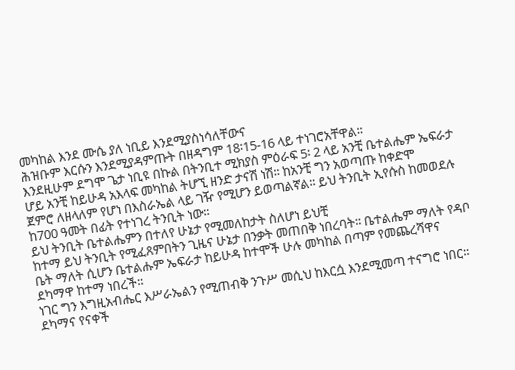መካከል እንደ ሙሴ ያለ ነቢይ እንደሚያስነሳለቸውና
ሕዝቡም እርሱን እንደሚያዳምጡት በዘዳግም 18፡15-16 ላይ ተነገሮአቸዋል፡፡
እንደዚሁም ደግሞ ጌታ ነቢዩ በኩል በትንቢተ ሚክያስ ምዕራፍ 5፡ 2 ላይ አንቺ ቤተልሔም ኤፍራታ ሆይ አንቺ ከይሁዳ አእላፍ መካከል ትሆኚ ዘንድ ታናሽ ነሽ፡፡ ከአንቺ ግን አወጣጡ ከቀድሞ
ጀምሮ ለዘላለም የሆነ በእስራኤል ላይ ገዥ የሚሆን ይወጣልኛል፡፡ ይህ ትንቢት ኢየሱስ ከመወደሉ ከ700 ዓመት በፊት የተነገረ ትንቢት ነው፡፡
ይህ ትንቢት ቤተልሔምን በተለየ ሁኔታ የሚመለከታት ስለሆነ ይህቺ
ከተማ ይህ ትንቢት የሚፈጸምበትን ጊዜና ሁኔታ በንቃት መጠበቅ ነበረባት፡፡ ቤተልሔም ማለት የዳቦ ቤት ማለት ሲሆን ቤተልሑም ኤፍራታ ከይሁዳ ከተሞች ሁሉ መካከል በጣም የመጨረሻዋና ደካማዋ ከተማ ነበረች፡፡
ነገር ግን እግዚአብሔር እሥራኤልን የሚጠብቅ ንጉሥ መሲህ ከእርሷ እንደሚመጣ ተናግሮ ነበር፡፡ ደካማና የናቀች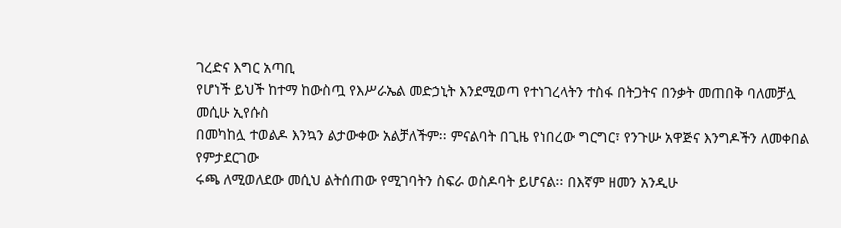ገረድና እግር አጣቢ
የሆነች ይህች ከተማ ከውስጧ የእሥራኤል መድኃኒት እንደሚወጣ የተነገረላትን ተስፋ በትጋትና በንቃት መጠበቅ ባለመቻሏ መሲሁ ኢየሱስ
በመካከሏ ተወልዶ እንኳን ልታውቀው አልቻለችም፡፡ ምናልባት በጊዜ የነበረው ግርግር፣ የንጉሡ አዋጅና እንግዶችን ለመቀበል የምታደርገው
ሩጫ ለሚወለደው መሲህ ልትሰጠው የሚገባትን ስፍራ ወስዶባት ይሆናል፡፡ በእኛም ዘመን አንዲሁ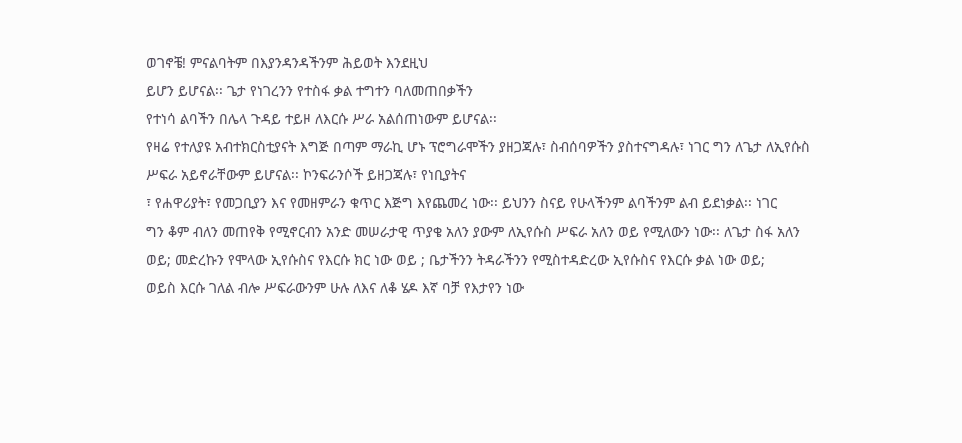ወገኖቼ! ምናልባትም በእያንዳንዳችንም ሕይወት እንደዚህ
ይሆን ይሆናል፡፡ ጌታ የነገረንን የተስፋ ቃል ተግተን ባለመጠበቃችን
የተነሳ ልባችን በሌላ ጉዳይ ተይዞ ለእርሱ ሥራ አልሰጠነውም ይሆናል፡፡
የዛሬ የተለያዩ አብተክርስቲያናት እግጅ በጣም ማራኪ ሆኑ ፕሮግራሞችን ያዘጋጃሉ፣ ስብሰባዎችን ያስተናግዳሉ፣ ነገር ግን ለጌታ ለኢየሱስ
ሥፍራ አይኖራቸውም ይሆናል፡፡ ኮንፍራንሶች ይዘጋጃሉ፣ የነቢያትና
፣ የሐዋሪያት፣ የመጋቢያን እና የመዘምራን ቁጥር እጅግ እየጨመረ ነው፡፡ ይህንን ስናይ የሁላችንም ልባችንም ልብ ይደነቃል፡፡ ነገር
ግን ቆም ብለን መጠየቅ የሚኖርብን አንድ መሠራታዊ ጥያቄ አለን ያውም ለኢየሱስ ሥፍራ አለን ወይ የሚለውን ነው፡፡ ለጌታ ስፋ አለን
ወይ; መድረኩን የሞላው ኢየሱስና የእርሱ ክር ነው ወይ ; ቤታችንን ትዳራችንን የሚስተዳድረው ኢየሱስና የእርሱ ቃል ነው ወይ;
ወይስ እርሱ ገለል ብሎ ሥፍራውንም ሁሉ ለእና ለቆ ሄዶ እኛ ባቻ የእታየን ነው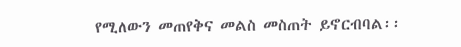የሚለውን መጠየቅና መልስ መስጠት ይኖርብባል፡፡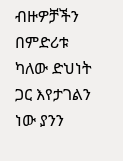ብዙዎቻችን በምድሪቱ ካለው ድህነት ጋር እየታገልን ነው ያንን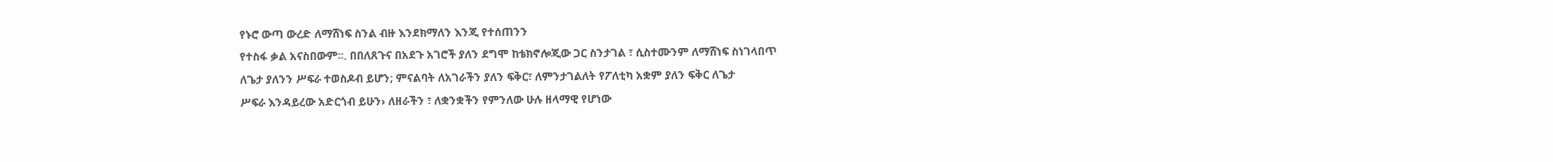የኑሮ ውጣ ውረድ ለማሸነፍ ስንል ብዙ እንደክማለን እንጂ የተሰጠንን
የተስፋ ቃል አናስበውም፡፡. በበለጸጉና በአደጉ አገሮች ያለን ደግሞ ከቴክኖሎጂው ጋር ስንታገል ፣ ሲስተሙንም ለማሸነፍ ስነገላበጥ
ለጌታ ያለንን ሥፍራ ተወስዶብ ይሆን; ምናልባት ለአገራችን ያለን ፍቅር፣ ለምንታገልለት የፖለቲካ አቋም ያለን ፍቅር ለጌታ
ሥፍራ እንዳይረው አድርጎብ ይሁን› ለዘራችን ፣ ለቋንቋችን የምንለው ሁሉ ዘላማዊ የሆነው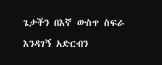ጌታችን በእኛ ውስጥ ስፍራ እንዳገኝ አድርብን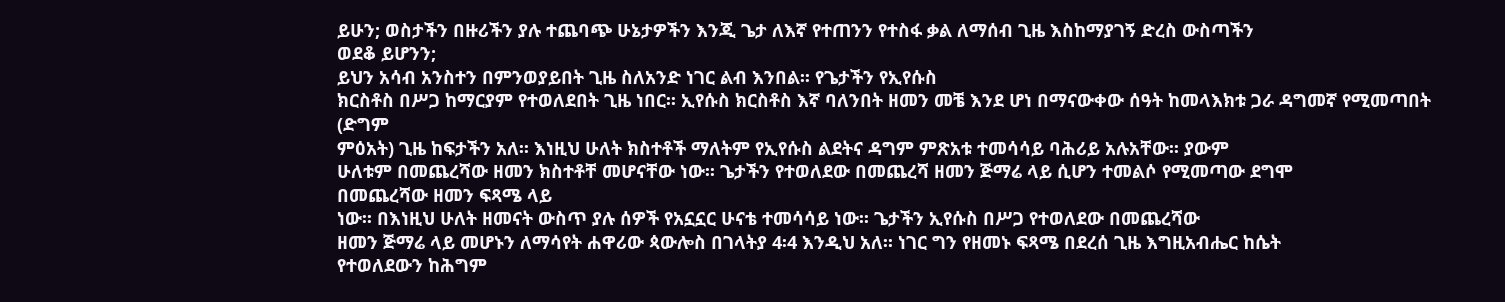ይሁን; ወስታችን በዙሪችን ያሉ ተጨባጭ ሁኔታዎችን እንጂ ጌታ ለእኛ የተጠንን የተስፋ ቃል ለማሰብ ጊዜ እስከማያገኝ ድረስ ውስጣችን
ወደቆ ይሆንን;
ይህን አሳብ አንስተን በምንወያይበት ጊዜ ስለአንድ ነገር ልብ እንበል፡፡ የጌታችን የኢየሱስ
ክርስቶስ በሥጋ ከማርያም የተወለደበት ጊዜ ነበር፡፡ ኢየሱስ ክርስቶስ እኛ ባለንበት ዘመን መቼ እንደ ሆነ በማናውቀው ሰዓት ከመላእክቱ ጋራ ዳግመኛ የሚመጣበት (ድግም
ምዕአት) ጊዜ ከፍታችን አለ፡፡ እነዚህ ሁለት ክስተቶች ማለትም የኢየሱስ ልደትና ዳግም ምጽአቱ ተመሳሳይ ባሕሪይ አሉአቸው፡፡ ያውም
ሁለቱም በመጨረሻው ዘመን ክስተቶቸ መሆናቸው ነው፡፡ ጌታችን የተወለደው በመጨረሻ ዘመን ጅማሬ ላይ ሲሆን ተመልሶ የሚመጣው ደግሞ
በመጨረሻው ዘመን ፍጻሜ ላይ
ነው፡፡ በእነዚህ ሁለት ዘመናት ውስጥ ያሉ ሰዎች የአኗኗር ሁናቴ ተመሳሳይ ነው፡፡ ጌታችን ኢየሱስ በሥጋ የተወለደው በመጨረሻው
ዘመን ጅማሬ ላይ መሆኑን ለማሳየት ሐዋሪው ጳውሎስ በገላትያ 4፡4 እንዲህ አለ፡፡ ነገር ግን የዘመኑ ፍጻሜ በደረሰ ጊዜ እግዚአብሔር ከሴት
የተወለደውን ከሕግም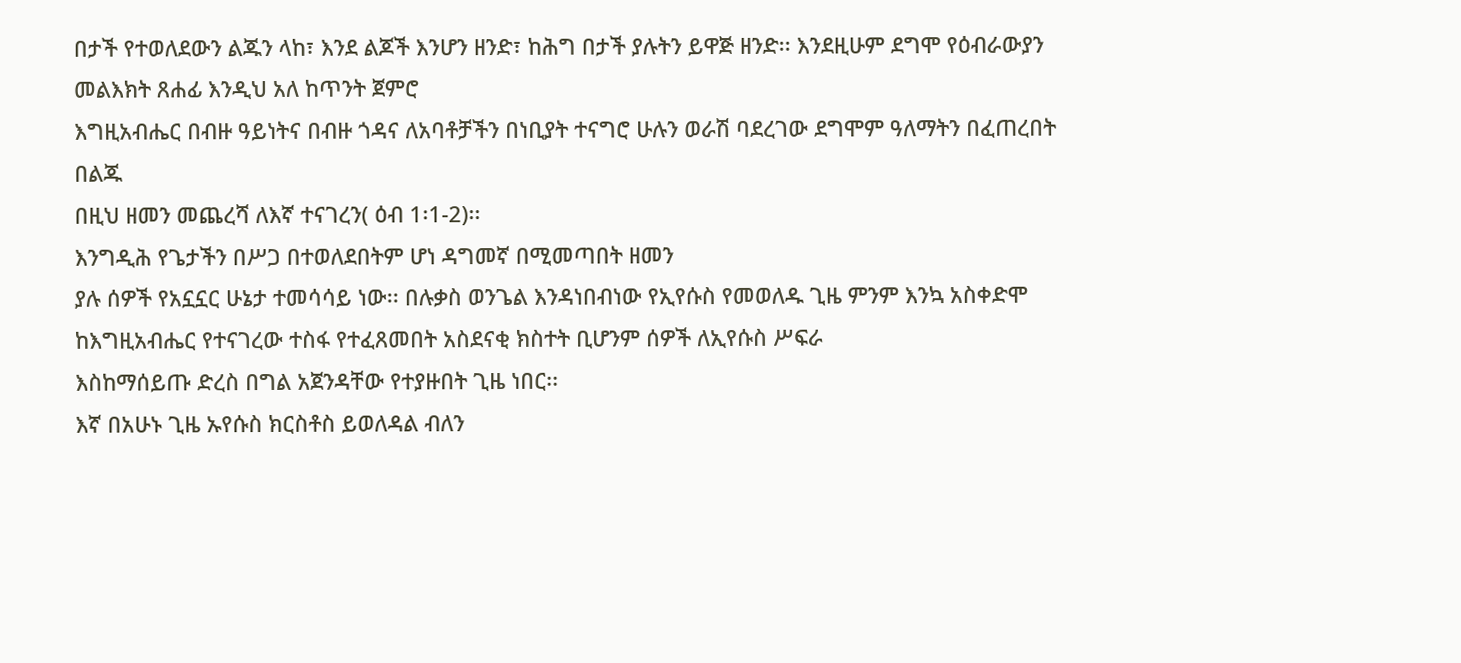በታች የተወለደውን ልጁን ላከ፣ እንደ ልጆች እንሆን ዘንድ፣ ከሕግ በታች ያሉትን ይዋጅ ዘንድ፡፡ እንደዚሁም ደግሞ የዕብራውያን መልእክት ጸሐፊ እንዲህ አለ ከጥንት ጀምሮ
እግዚአብሔር በብዙ ዓይነትና በብዙ ጎዳና ለአባቶቻችን በነቢያት ተናግሮ ሁሉን ወራሽ ባደረገው ደግሞም ዓለማትን በፈጠረበት በልጁ
በዚህ ዘመን መጨረሻ ለእኛ ተናገረን( ዕብ 1፡1-2)፡፡
እንግዲሕ የጌታችን በሥጋ በተወለደበትም ሆነ ዳግመኛ በሚመጣበት ዘመን
ያሉ ሰዎች የአኗኗር ሁኔታ ተመሳሳይ ነው፡፡ በሉቃስ ወንጌል እንዳነበብነው የኢየሱስ የመወለዱ ጊዜ ምንም እንኳ አስቀድሞ ከእግዚአብሔር የተናገረው ተስፋ የተፈጸመበት አስደናቂ ክስተት ቢሆንም ሰዎች ለኢየሱስ ሥፍራ
እስከማሰይጡ ድረስ በግል አጀንዳቸው የተያዙበት ጊዜ ነበር፡፡
እኛ በአሁኑ ጊዜ ኡየሱስ ክርስቶስ ይወለዳል ብለን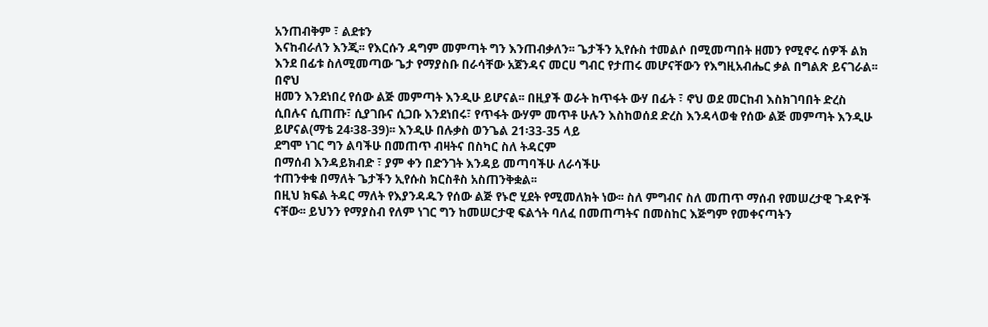አንጠብቅም ፣ ልደቱን
እናከብራለን እንጂ፡፡ የእርሱን ዳግም መምጣት ግን እንጠብቃለን፡፡ ጌታችን ኢየሱስ ተመልሶ በሚመጣበት ዘመን የሚኖሩ ሰዎች ልክ
እንደ በፊቱ ስለሚመጣው ጌታ የማያስቡ በራሳቸው አጀንዳና መርሀ ግብር የታጠሩ መሆናቸውን የእግዚአብሔር ቃል በግልጽ ይናገራል፡፡
በኖህ
ዘመን እንደነበረ የሰው ልጅ መምጣት እንዲሁ ይሆናል፡፡ በዚያች ወራት ከጥፋት ውሃ በፊት ፣ ኖህ ወደ መርከብ እስክገባበት ድረስ
ሲበሉና ሲጠጡ፣ ሲያገቡና ሲጋቡ እንደነበሩ፣ የጥፋት ውሃም መጥቶ ሁሉን እስከወሰደ ድረስ እንዳላወቁ የሰው ልጅ መምጣት እንዲሁ
ይሆናል(ማቴ 24፡38-39)፡፡ እንዲሁ በሉቃስ ወንጌል 21፡33-35 ላይ
ደግሞ ነገር ግን ልባችሁ በመጠጥ ብዛትና በስካር ስለ ትዳርም
በማሰብ እንዳይክብድ ፣ ያም ቀን በድንገት እንዳይ መጣባችሁ ለራሳችሁ
ተጠንቀቁ በማለት ጌታችን ኢየሱስ ክርስቶስ አስጠንቅቋል፡፡
በዚህ ክፍል ትዳር ማለት የእያንዳዱን የሰው ልጅ የኑሮ ሂደት የሚመለክት ነው፡፡ ስለ ምግብና ስለ መጠጥ ማሰብ የመሠረታዊ ጉዳዮች
ናቸው፡፡ ይህንን የማያስብ የለም ነገር ግን ከመሠርታዊ ፍልጎት ባለፈ በመጠጣትና በመስከር እጅግም የመቀናጣትን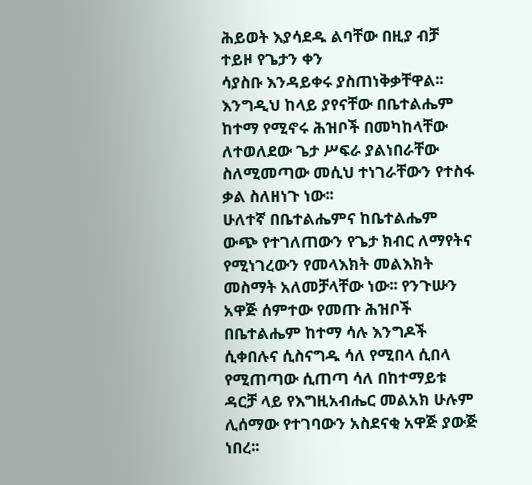ሕይወት እያሳደዱ ልባቸው በዚያ ብቻ ተይዞ የጌታን ቀን
ሳያስቡ እንዳይቀሩ ያስጠነቅቃቸዋል፡፡
እንግዲህ ከላይ ያየናቸው በቤተልሔም ከተማ የሚኖሩ ሕዝቦች በመካከላቸው
ለተወለደው ጌታ ሥፍራ ያልነበራቸው ስለሚመጣው መሲህ ተነገራቸውን የተስፋ ቃል ስለዘነጉ ነው፡፡
ሁለተኛ በቤተልሔምና ከቤተልሔም ውጭ የተገለጠውን የጌታ ክብር ለማየትና
የሚነገረውን የመላእክት መልእክት መስማት አለመቻላቸው ነው፡፡ የንጉሡን አዋጅ ሰምተው የመጡ ሕዝቦች በቤተልሔም ከተማ ሳሉ እንግዶች ሲቀበሉና ሲስናግዱ ሳለ የሚበላ ሲበላ የሚጠጣው ሲጠጣ ሳለ በከተማይቱ
ዳርቻ ላይ የእግዚአብሔር መልአክ ሁሉም ሊሰማው የተገባውን አስደናቂ አዋጅ ያውጅ ነበረ፡፡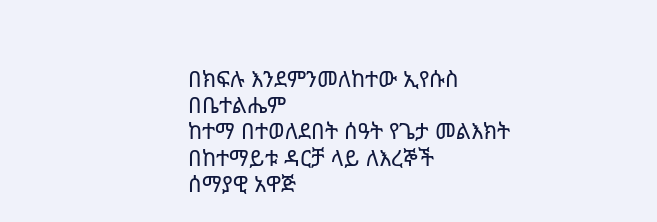በክፍሉ እንደምንመለከተው ኢየሱስ በቤተልሔም
ከተማ በተወለደበት ሰዓት የጌታ መልእክት በከተማይቱ ዳርቻ ላይ ለእረኞች
ሰማያዊ አዋጅ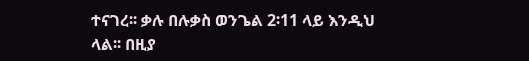ተናገረ፡፡ ቃሉ በሉቃስ ወንጌል 2፡11 ላይ እንዲህ
ላል፡፡ በዚያ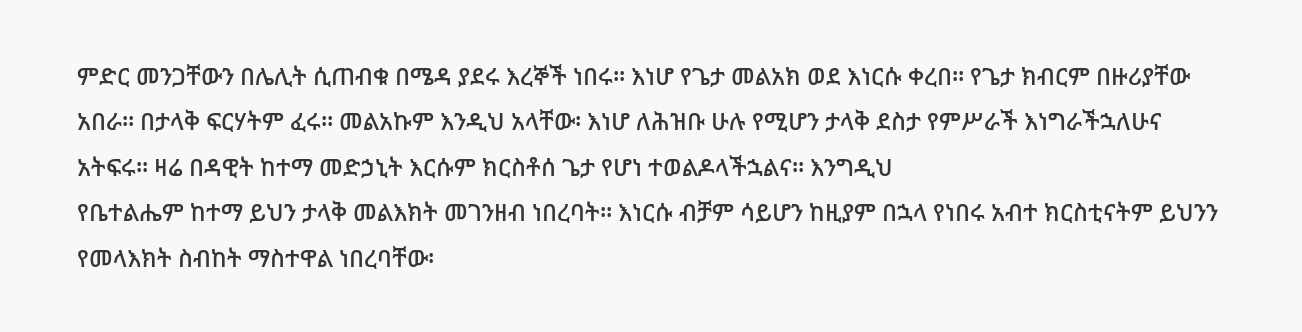ምድር መንጋቸውን በሌሊት ሲጠብቁ በሜዳ ያደሩ እረኞች ነበሩ፡፡ እነሆ የጌታ መልአክ ወደ እነርሱ ቀረበ፡፡ የጌታ ክብርም በዙሪያቸው
አበራ፡፡ በታላቅ ፍርሃትም ፈሩ፡፡ መልአኩም እንዲህ አላቸው፡ እነሆ ለሕዝቡ ሁሉ የሚሆን ታላቅ ደስታ የምሥራች እነግራችኋለሁና
አትፍሩ፡፡ ዛሬ በዳዊት ከተማ መድኃኒት እርሱም ክርስቶሰ ጌታ የሆነ ተወልዶላችኋልና፡፡ እንግዲህ
የቤተልሔም ከተማ ይህን ታላቅ መልእክት መገንዘብ ነበረባት፡፡ እነርሱ ብቻም ሳይሆን ከዚያም በኋላ የነበሩ አብተ ክርስቲናትም ይህንን
የመላእክት ስብከት ማስተዋል ነበረባቸው፡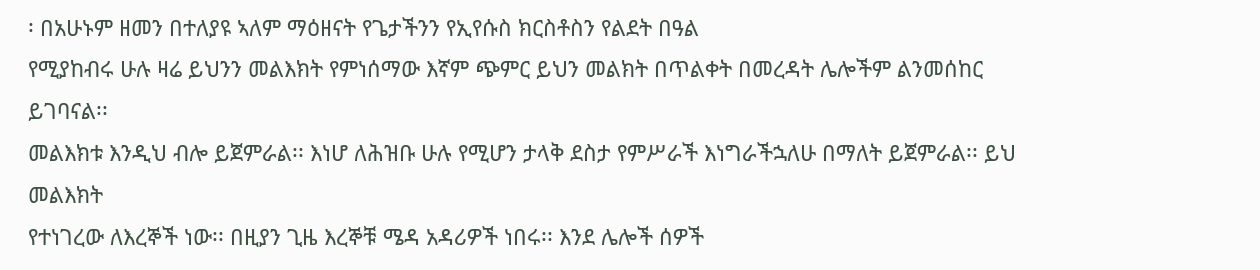፡ በአሁኑም ዘመን በተለያዩ ኣለም ማዕዘናት የጌታችንን የኢየሱስ ክርስቶስን የልደት በዓል
የሚያከብሩ ሁሉ ዛሬ ይህንን መልእክት የምነሰማው እኛም ጭምር ይህን መልክት በጥልቀት በመረዳት ሌሎችም ልንመሰከር ይገባናል፡፡
መልእክቱ እንዲህ ብሎ ይጀምራል፡፡ እነሆ ለሕዝቡ ሁሉ የሚሆን ታላቅ ደስታ የምሥራች እነግራችኋለሁ በማለት ይጀምራል፡፡ ይህ መልእክት
የተነገረው ለእረኞች ነው፡፡ በዚያን ጊዜ እረኞቹ ሜዳ አዳሪዎች ነበሩ፡፡ እንደ ሌሎች ሰዎች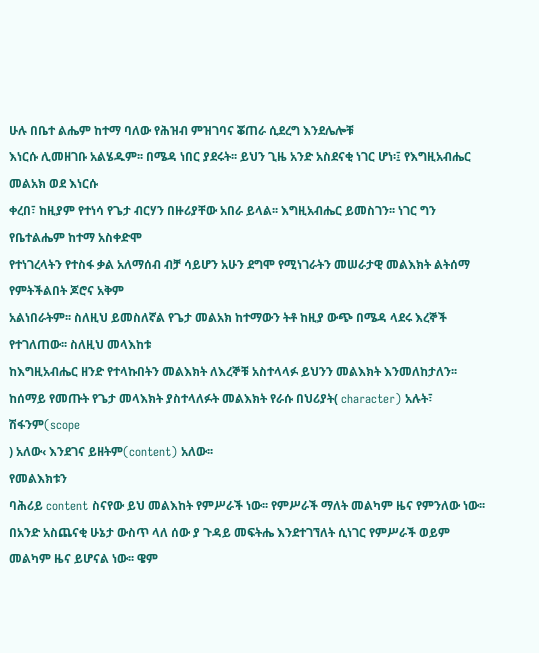ሁሉ በቤተ ልሔም ከተማ ባለው የሕዝብ ምዝገባና ቖጠራ ሲደረግ እንደሌሎቹ
እነርሱ ሊመዘገቡ አልሄዱም፡፡ በሜዳ ነበር ያደሩት፡፡ ይህን ጊዜ አንድ አስደናቂ ነገር ሆነ፡፤ የእግዚአብሔር መልአክ ወደ እነርሱ
ቀረበ፣ ከዚያም የተነሳ የጌታ ብርሃን በዙሪያቸው አበራ ይላል፡፡ እግዚአብሔር ይመስገን፡፡ ነገር ግን የቤተልሔም ከተማ አስቀድሞ
የተነገረላትን የተስፋ ቃል አለማሰብ ብቻ ሳይሆን አሁን ደግሞ የሚነገራትን መሠራታዊ መልእክት ልትሰማ የምትችልበት ጆሮና አቅም
አልነበራትም፡፡ ስለዚህ ይመስለኛል የጌታ መልአክ ከተማውን ትቶ ከዚያ ውጭ በሜዳ ላደሩ እረኞች የተገለጠው፡፡ ስለዚህ መላእከቱ
ከእግዚአብሔር ዘንድ የተላኩበትን መልእክት ለእረኞቹ አስተላላፉ ይህንን መልእክት እንመለከታለን፡፡ ከሰማይ የመጡት የጌታ መላእክት ያስተላለፉት መልእክት የራሱ በህሪያት( character) አሉት፣ ሽፋንም(scope
) አለው‹ እንደገና ይዘትም(content) አለው፡፡
የመልእክቱን
ባሕሪይ content ስናየው ይህ መልእከት የምሥራች ነው፡፡ የምሥራች ማለት መልካም ዜና የምንለው ነው፡፡
በአንድ አስጨናቂ ሁኔታ ውስጥ ላለ ሰው ያ ጉዳይ መፍትሔ እንደተገኘለት ሲነገር የምሥራች ወይም መልካም ዜና ይሆናል ነው፡፡ ዌም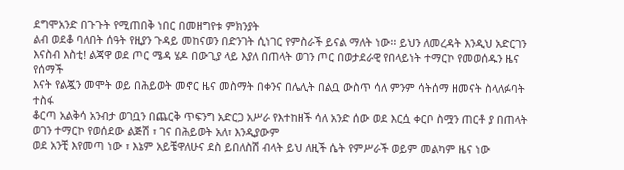ደግሞአንድ በጉጉት የሚጠበቅ ነበር በመዘግየቱ ምክንያት
ልብ ወደቆ ባለበት ሰዓት የዚያን ጉዳይ መከናወን በድንገት ሲነገር የምስራች ይናል ማለት ነው፡፡ ይህን ለመረዳት እንዲህ አድርገን
እናስብ እስቲ! ልጃዋ ወደ ጦር ሜዳ ሄዶ በውጊያ ላይ እያለ በጠላት ወገን ጦር በወታደራዊ የበላይነት ተማርኮ የመወሰዱን ዜና የሰማች
እናት የልጇን መሞት ወይ በሕይወት መኖር ዜና መስማት በቀንና በሌሊት በልቧ ውስጥ ሳለ ምንም ሳትሰማ ዘመናት ስላለፉባት ተስፋ
ቆርጣ አልቅሳ አንብታ ወገቧን በጨርቅ ጥፍንግ አድርጋ አሥራ የእተከዘች ሳለ አንድ ሰው ወደ እርሷ ቀርቦ ስሟን ጠርቶ ያ በጠላት ወገን ተማርኮ የወሰደው ልጅሽ ፣ ገና በሕይወት አለ፣ እንዲያውም
ወደ አንቺ እየመጣ ነው ፣ እኔም አይቼዋለሁና ደስ ይበለስሽ ብላት ይህ ለዚች ሴት የምሥራች ወይም መልካም ዜና ነው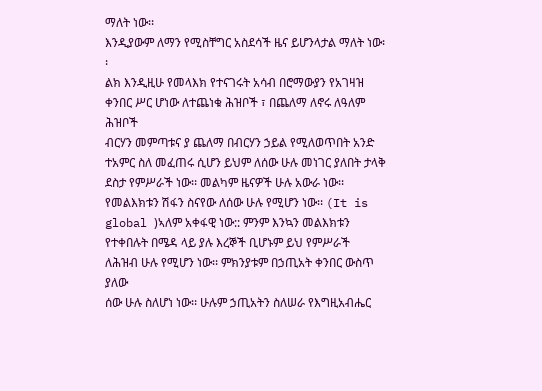ማለት ነው፡፡
እንዲያውም ለማን የሚስቸግር አስደሳች ዜና ይሆንላታል ማለት ነው፡፡
ልክ እንዲዚሁ የመላእክ የተናገሩት አሳብ በሮማውያን የአገዛዝ
ቀንበር ሥር ሆነው ለተጨነቁ ሕዝቦች ፣ በጨለማ ለኖሩ ለዓለም ሕዝቦች
ብርሃን መምጣቱና ያ ጨለማ በብርሃን ኃይል የሚለወጥበት አንድ ተአምር ስለ መፈጠሩ ሲሆን ይህም ለሰው ሁሉ መነገር ያለበት ታላቅ
ደስታ የምሥራች ነው፡፡ መልካም ዜናዎች ሁሉ አውራ ነው፡፡
የመልእክቱን ሽፋን ስናየው ለሰው ሁሉ የሚሆን ነው፡፡ (It is global )ኣለም አቀፋዊ ነው:: ምንም እንኳን መልእክቱን የተቀበሉት በሜዳ ላይ ያሉ እረኞች ቢሆኑም ይህ የምሥራች
ለሕዝብ ሁሉ የሚሆን ነው፡፡ ምክንያቱም በኃጢአት ቀንበር ውስጥ ያለው
ሰው ሁሉ ስለሆነ ነው፡፡ ሁሉም ኃጢአትን ስለሠራ የእግዚአብሔር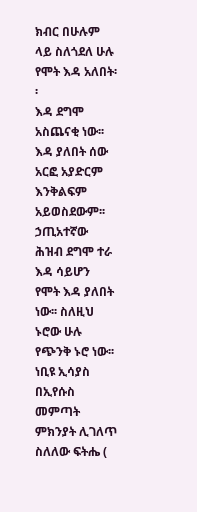ክብር በሁሉም ላይ ስለጎደለ ሁሉ የሞት እዳ አለበት፡፡
እዳ ደግሞ አስጨናቂ ነው፡፡ እዳ ያለበት ሰው አርፎ አያድርም እንቅልፍም አይወስደውም፡፡ ኃጢአተኛው ሕዝብ ደግሞ ተራ እዳ ሳይሆን
የሞት እዳ ያለበት ነው፡፡ ስለዚህ ኑሮው ሁሉ የጭንቅ ኑሮ ነው፡፡
ነቢዩ ኢሳያስ በኢየሱስ መምጣት ምክንያት ሊገለጥ ስለለው ፍትሔ (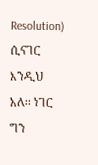Resolution) ሲናገር እንዲህ አለ፡፡ ነገር ግን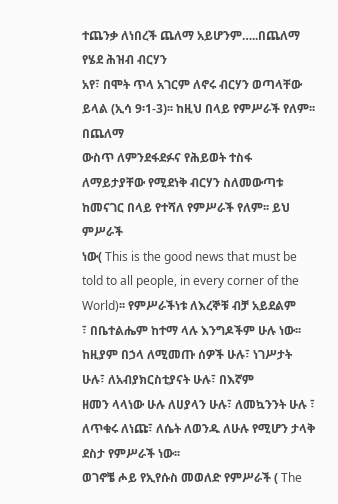ተጨንቃ ለነበረች ጨለማ አይሆንም…..በጨለማ የሄደ ሕዝብ ብርሃን
አየ፣ በሞት ጥላ አገርም ለኖሩ ብርሃን ወጣላቸው ይላል (ኢሳ 9፡1-3)፡፡ ከዚህ በላይ የምሥራች የለም፡፡ በጨለማ
ውስጥ ለምንደፋደፉና የሕይወት ተስፋ ለማይታያቸው የሚደነቅ ብርሃን ስለመውጣቱ ከመናገር በላይ የተሻለ የምሥራች የለም፡፡ ይህ ምሥራች
ነው( This is the good news that must be told to all people, in every corner of the World)፡፡ የምሥራችነቱ ለእረኞቹ ብቻ አይደልም
፣ በቤተልሔም ከተማ ላሉ እንግዶችም ሁሉ ነው፡፡ ከዚያም በኃላ ለሚመጡ ሰዎች ሁሉ፣ ነገሥታት ሁሉ፣ ለአብያክርስቲያናት ሁሉ፣ በእኛም
ዘመን ላላነው ሁሉ ለሀያላን ሁሉ፣ ለመኳንንት ሁሉ ፣ ለጥቁሩ ለነጩ፣ ለሴት ለወንዱ ለሁሉ የሚሆን ታላቅ ደስታ የምሥራች ነው፡፡
ወገኖቼ ሖይ የኢየሱስ መወለድ የምሥራች ( The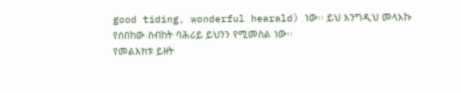good tiding, wonderful hearald) ነው፡፡ ይህ እንግዲህ መላአኩ
የሰበከው ስብከት ባሕሪይ ይህንን የሚመስል ነው፡፡
የመልእክቱ ይዘት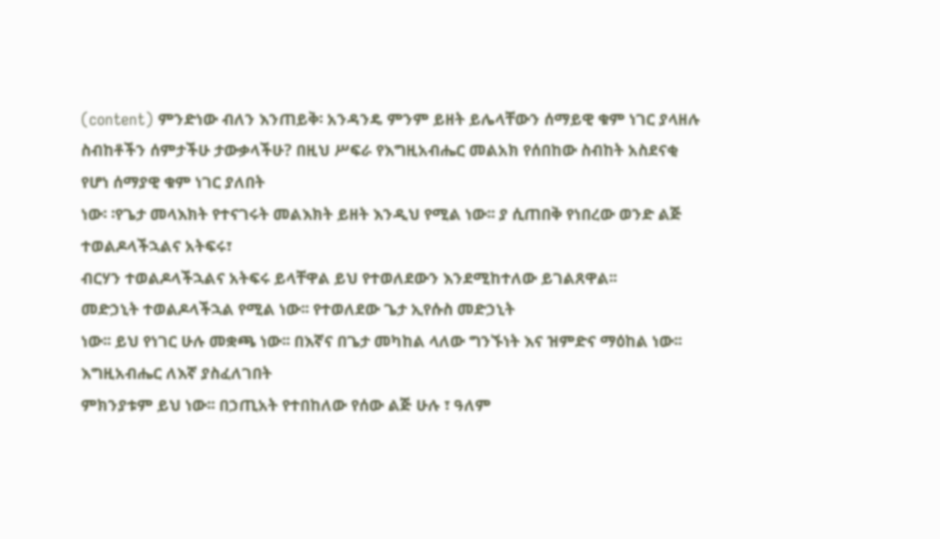(content) ምንድነው ብለን እንጠይቅ፡ አንዳንዴ ምንም ይዘት ይሌላቸውን ሰማይዊ ቁም ነገር ያላዘሉ
ስብከቶችን ሰምታችሁ ታውቃላችሁ? በዚህ ሥፍራ የእግዚአብሔር መልአክ የሰበከው ስብከት አስደናቂ የሆነ ሰማያዊ ቁም ነገር ያለበት
ነው፡ ፡የጌታ መላእክት የተናገሩት መልእክት ይዘት እንዲህ የሚል ነው፡፡ ያ ሲጠበቅ የነበረው ወንድ ልጅ ተወልዶላችኋልና አትፍሩ፣
ብርሃን ተወልዶላችኋልና አትፍሩ ይላቸዋል ይህ የተወለደውን እንደሚከተለው ይገልጸዋል፡፡
መድኃኒት ተወልዶላችኋል የሚል ነው፡፡ የተወለደው ጌታ ኢየሱስ መድኃኒት
ነው፡፡ ይህ የነገር ሁሉ መቋጫ ነው፡፡ በእኛና በጌታ መካከል ላለው ግንኙነት እና ዝምድና ማዕከል ነው፡፡ እግዚአብሔር ለእኛ ያስፈለገበት
ምክንያቱም ይህ ነው፡፡ በኃጢአት የተበከለው የሰው ልጅ ሁሉ ፣ ዓለም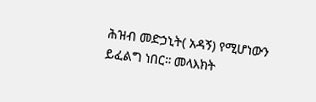ሕዝብ መድኃኒት( አዳኝ) የሚሆነውን ይፈልግ ነበር፡፡ መላእክት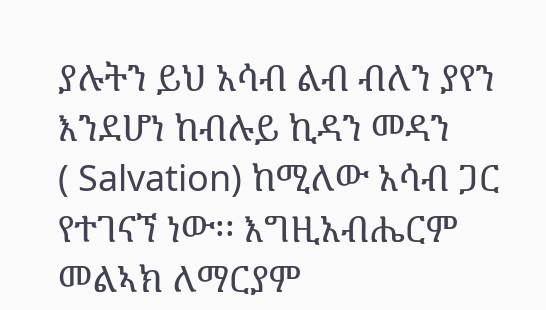ያሉትን ይህ አሳብ ልብ ብለን ያየን እንደሆነ ከብሉይ ኪዳን መዳን
( Salvation) ከሚለው አሳብ ጋር የተገናኘ ነው፡፡ እግዚአብሔርም
መልኣክ ለማርያም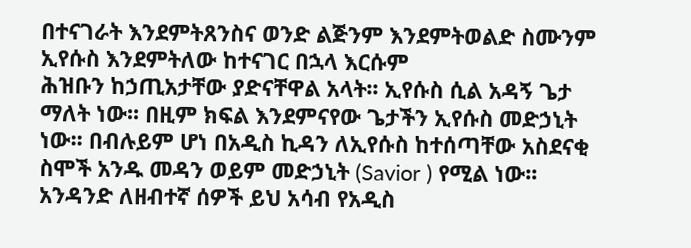በተናገራት እንደምትጸንስና ወንድ ልጅንም እንደምትወልድ ስሙንም ኢየሱስ እንደምትለው ከተናገር በኋላ እርሱም
ሕዝቡን ከኃጢአታቸው ያድናቸዋል አላት፡፡ ኢየሱስ ሲል አዳኝ ጌታ ማለት ነው፡፡ በዚም ክፍል እንደምናየው ጌታችን ኢየሱስ መድኃኒት
ነው፡፡ በብሉይም ሆነ በአዲስ ኪዳን ለኢየሱስ ከተሰጣቸው አስደናቂ ስሞች አንዱ መዳን ወይም መድኃኒት (Savior ) የሚል ነው፡፡
አንዳንድ ለዘብተኛ ሰዎች ይህ አሳብ የአዲስ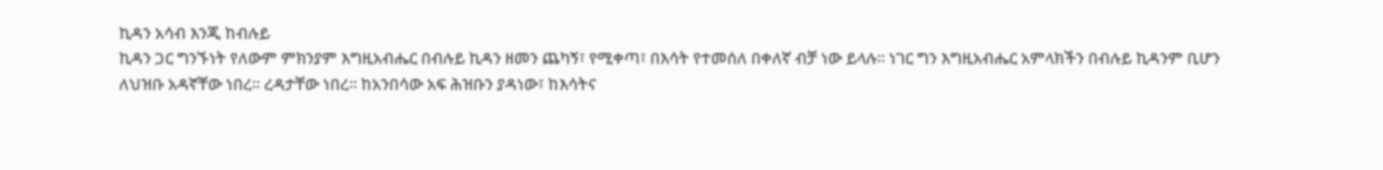ኪዳን አሳብ እንጂ ከብሉይ
ኪዳን ጋር ግንኙነት የለውም ምክንያም እግዚአብሔር በብሉይ ኪዳን ዘመን ጨካኝ፣ የሚቀጣ፣ በእሳት የተመሰለ በቀለኛ ብቻ ነው ይላሉ፡፡ ነገር ግን እግዚአብሔር አምላክችን በብሉይ ኪዳንም ቢሆን
ለህዝቡ አዳኛቸው ነበረ፡፡ ረዳታቸው ነበረ፡፡ ከአንበሳው አፍ ሕዝቡን ያዳነው፣ ከእሳትና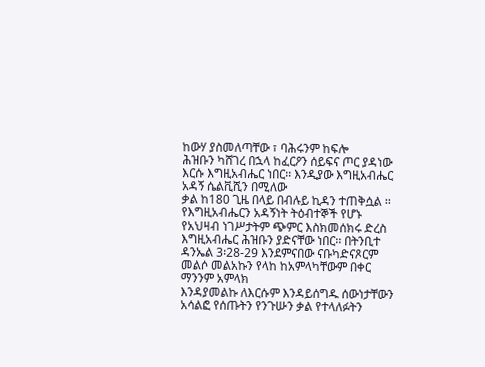ከውሃ ያስመለጣቸው ፣ ባሕሩንም ከፍሎ
ሕዝቡን ካሸገረ በኋላ ከፈርዖን ሰይፍና ጦር ያዳነው እርሱ እግዚአብሔር ነበር፡፡ እንዲያው እግዚአብሔር አዳኝ ሴልቪሺን በሚለው
ቃል ከ180 ጊዜ በላይ በብሉይ ኪዳን ተጠቅሷል ፡፡ የእግዚአብሔርን አዳኝነት ትዕብተኞች የሆኑ የአህዛብ ነገሥታትም ጭምር እስክመሰክሩ ድረስ እግዚአብሔር ሕዝቡን ያድናቸው ነበር፡፡ በትንቢተ
ዳንኤል 3፡28-29 እንደምናበው ናቡካድናጾርም መልሶ መልአኩን የላከ ከአምላካቸውም በቀር ማንንም አምላክ
እንዳያመልኩ ለእርሱም እንዳይሰግዱ ሰውነታቸውን አሳልፎ የሰጡትን የንጉሡን ቃል የተላለፉትን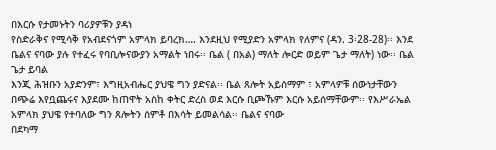በእርሱ የታመኑትን ባሪያዎቹን ያዳነ
የስድራቅና የሚሳቅ የአብደናጎም አምላክ ይባረክ…. እንደዚህ የሚያድን አምላክ የለምና (ዳን. 3፡28-28)፡፡ እንደ
ቤልና ናባው ያሉ የተፈሩ የባቢሎናውያን አማልት ነበሩ፡፡ ቤል ( በአል) ማለት ሎርድ ወይም ጌታ ማለት) ነው፡፡ ቤል ጌታ ይባል
እንጂ ሕዝቡን አያድንም፣ እግዚአብሔር ያህዌ ግን ያድናል፡፡ ቤል ጸሎት አይሰማም ፣ አምላዎቹ ሰውነታቸውን
በጭሬ እየቧጨሩና እያደሙ ከጠዋት አስከ ቀትር ድረስ ወደ እርሱ ቢጮኹም እርሱ አይሰማቸውም፡፡ የእሥራኤል አምላክ ያህዌ የተባለው ግን ጸሎትን ሰምቶ በእሳት ይመልሳል፡፡ ቤልና ናባው
በደካማ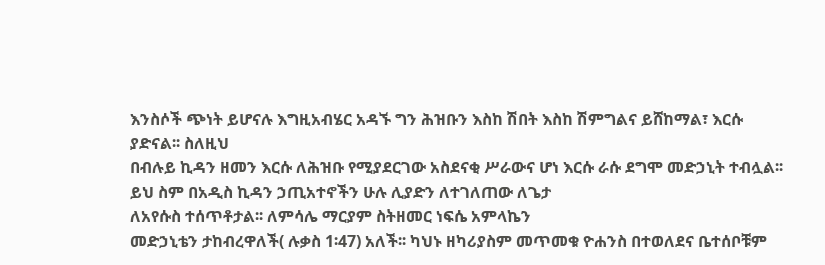እንስሶች ጭነት ይሆናሉ እግዚአብሄር አዳኙ ግን ሕዝቡን እስከ ሽበት እስከ ሽምግልና ይሸከማል፣ እርሱ ያድናል፡፡ ስለዚህ
በብሉይ ኪዳን ዘመን እርሱ ለሕዝቡ የሚያደርገው አስደናቂ ሥራውና ሆነ እርሱ ራሱ ደግሞ መድኃኒት ተብሏል፡፡
ይህ ስም በአዲስ ኪዳን ኃጢአተኖችን ሁሉ ሊያድን ለተገለጠው ለጌታ
ለአየሱስ ተሰጥቶታል፡፡ ለምሳሌ ማርያም ስትዘመር ነፍሴ አምላኬን
መድኃኒቴን ታከብረዋለች( ሉቃስ 1፡47) አለች፡፡ ካህኑ ዘካሪያስም መጥመቁ ዮሐንስ በተወለደና ቤተሰቦቹም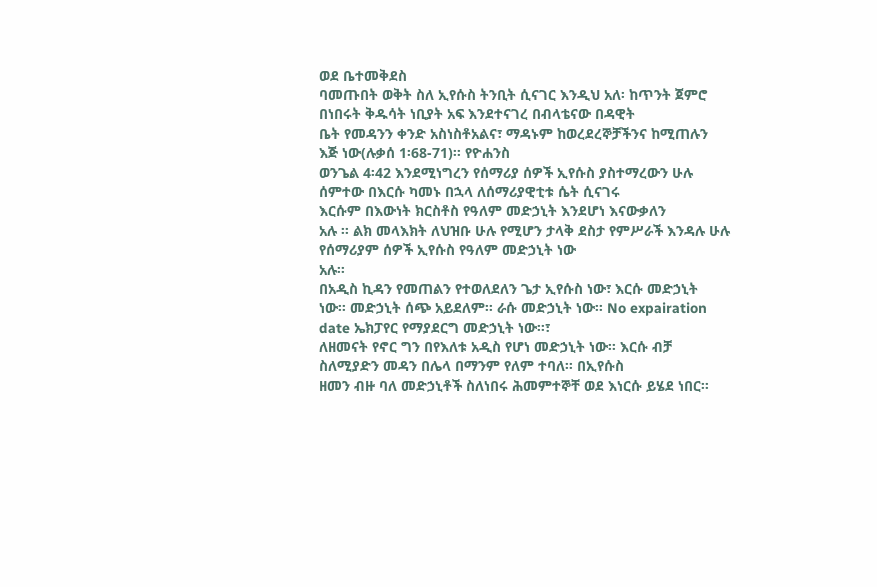ወደ ቤተመቅደስ
ባመጡበት ወቅት ስለ ኢየሱስ ትንቢት ሲናገር እንዲህ አለ፡ ከጥንት ጀምሮ በነበሩት ቅዱሳት ነቢያት አፍ እንደተናገረ በብላቴናው በዳዊት
ቤት የመዳንን ቀንድ አስነስቶአልና፣ ማዳኑም ከወረደረኞቻችንና ከሚጠሉን እጅ ነው(ሉቃሰ 1፡68-71)፡፡ የዮሐንስ
ወንጌል 4፡42 እንደሚነግረን የሰማሪያ ሰዎች ኢየሱስ ያስተማረውን ሁሉ ሰምተው በእርሱ ካመኑ በኋላ ለሰማሪያዊቲቱ ሴት ሲናገሩ
እርሱም በእውነት ክርስቶስ የዓለም መድኃኒት እንደሆነ እናውቃለን
አሉ ፡፡ ልክ መላእክት ለህዝቡ ሁሉ የሚሆን ታላቅ ደስታ የምሥራች እንዳሉ ሁሉ የሰማሪያም ሰዎች ኢየሱስ የዓለም መድኃኒት ነው
አሉ፡፡
በአዲስ ኪዳን የመጠልን የተወለደለን ጌታ ኢየሱስ ነው፣ እርሱ መድኃኒት
ነው፡፡ መድኃኒት ሰጭ አይደለም፡፡ ራሱ መድኃኒት ነው፡፡ No expairation date ኤክፓየር የማያደርግ መድኃኒት ነው፡፡፣
ለዘመናት የኖር ግን በየእለቱ አዲስ የሆነ መድኃኒት ነው፡፡ እርሱ ብቻ ስለሚያድን መዳን በሌላ በማንም የለም ተባለ፡፡ በኢየሱስ
ዘመን ብዙ ባለ መድኃኒቶች ስለነበሩ ሕመምተኞቸ ወደ እነርሱ ይሄደ ነበር፡፡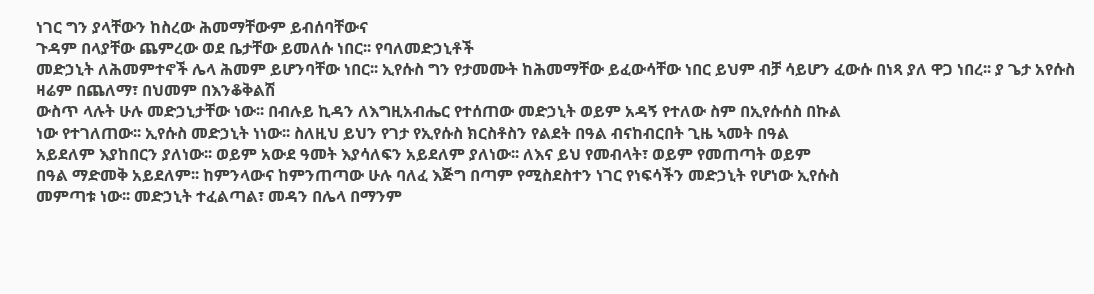ነገር ግን ያላቸውን ከስረው ሕመማቸውም ይብሰባቸውና
ጉዳም በላያቸው ጨምረው ወደ ቤታቸው ይመለሱ ነበር፡፡ የባለመድኃኒቶች
መድኃኒት ለሕመምተኖች ሌላ ሕመም ይሆንባቸው ነበር፡፡ ኢየሱስ ግን የታመሙት ከሕመማቸው ይፈውሳቸው ነበር ይህም ብቻ ሳይሆን ፈውሱ በነጻ ያለ ዋጋ ነበረ፡፡ ያ ጌታ አየሱስ ዛሬም በጨለማ፣ በህመም በእንቆቅልሽ
ውስጥ ላሉት ሁሉ መድኃኒታቸው ነው፡፡ በብሉይ ኪዳን ለእግዚአብሔር የተሰጠው መድኃኒት ወይም አዳኝ የተለው ስም በኢየሱሰስ በኩል
ነው የተገለጠው፡፡ ኢየሱስ መድኃኒት ነነው፡፡ ስለዚህ ይህን የገታ የኢየሱስ ክርስቶስን የልደት በዓል ብናከብርበት ጊዜ ኣመት በዓል
አይደለም እያከበርን ያለነው፡፡ ወይም አውደ ዓመት እያሳለፍን አይደለም ያለነው፡፡ ለእና ይህ የመብላት፣ ወይም የመጠጣት ወይም
በዓል ማድመቅ አይደለም፡፡ ከምንላውና ከምንጠጣው ሁሉ ባለፈ እጅግ በጣም የሚስደስተን ነገር የነፍሳችን መድኃኒት የሆነው ኢየሱስ
መምጣቱ ነው፡፡ መድኃኒት ተፈልጣል፣ መዳን በሌላ በማንም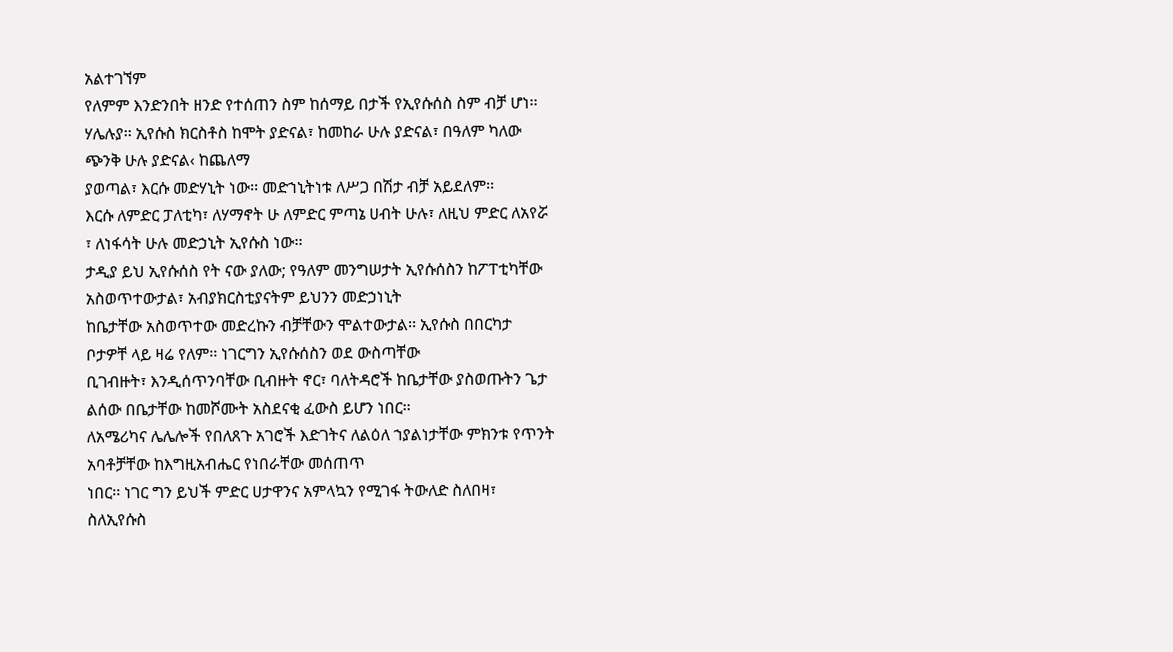አልተገኘም
የለምም እንድንበት ዘንድ የተሰጠን ስም ከሰማይ በታች የኢየሱሰስ ስም ብቻ ሆነ፡፡ ሃሌሉያ፡፡ ኢየሱስ ክርስቶስ ከሞት ያድናል፣ ከመከራ ሁሉ ያድናል፣ በዓለም ካለው ጭንቅ ሁሉ ያድናል‹ ከጨለማ
ያወጣል፣ እርሱ መድሃኒት ነው፡፡ መድኀኒትነቱ ለሥጋ በሽታ ብቻ አይደለም፡፡
እርሱ ለምድር ፓለቲካ፣ ለሃማኖት ሁ ለምድር ምጣኔ ሀብት ሁሉ፣ ለዚህ ምድር ለአየሯ ፣ ለነፋሳት ሁሉ መድኃኒት ኢየሱስ ነው፡፡
ታዲያ ይህ ኢየሱሰስ የት ናው ያለው; የዓለም መንግሠታት ኢየሱሰስን ከፖፐቲካቸው አስወጥተውታል፣ አብያክርስቲያናትም ይህንን መድኃነኒት
ከቤታቸው አስወጥተው መድረኩን ብቻቸውን ሞልተውታል፡፡ ኢየሱስ በበርካታ ቦታዎቸ ላይ ዛሬ የለም፡፡ ነገርግን ኢየሱሰስን ወደ ውስጣቸው
ቢገብዙት፣ እንዲሰጥንባቸው ቢብዙት ኖር፣ ባለትዳሮች ከቤታቸው ያስወጡትን ጌታ ልሰው በቤታቸው ከመሾሙት አስደናቂ ፈውስ ይሆን ነበር፡፡
ለአሜሪካና ሌሌሎች የበለጸጉ አገሮች እድገትና ለልዕለ ኀያልነታቸው ምክንቱ የጥንት አባቶቻቸው ከእግዚአብሔር የነበራቸው መሰጠጥ
ነበር፡፡ ነገር ግን ይህች ምድር ሀታዋንና አምላኳን የሚገፋ ትውለድ ስለበዛ፣ ስለኢየሱስ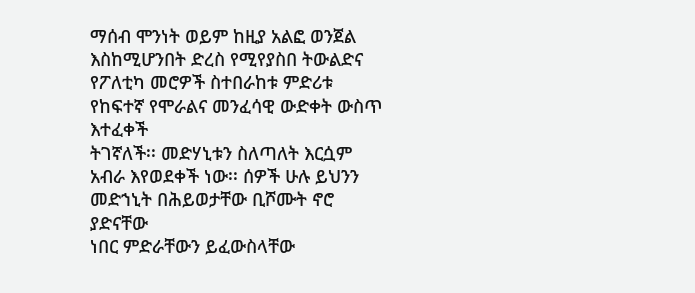ማሰብ ሞንነት ወይም ከዚያ አልፎ ወንጀል
እስከሚሆንበት ድረስ የሚየያስበ ትውልድና የፖለቲካ መሮዎች ስተበራከቱ ምድሪቱ የከፍተኛ የሞራልና መንፈሳዊ ውድቀት ውስጥ እተፈቀች
ትገኛለች፡፡ መድሃኒቱን ስለጣለት እርሷም አብራ እየወደቀች ነው፡፡ ሰዎች ሁሉ ይህንን መድኀኒት በሕይወታቸው ቢሾሙት ኖሮ ያድናቸው
ነበር ምድራቸውን ይፈውስላቸው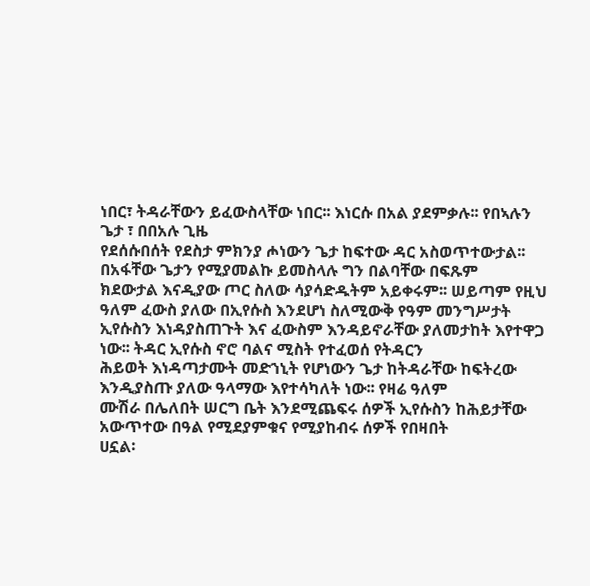ነበር፣ ትዳራቸውን ይፈውስላቸው ነበር፡፡ እነርሱ በአል ያደምቃሉ፡፡ የበኣሉን ጌታ ፣ በበአሉ ጊዜ
የደሰሱበሰት የደስታ ምክንያ ሖነውን ጌታ ከፍተው ዳር አስወጥተውታል፡፡ በአፋቸው ጌታን የሚያመልኩ ይመስላሉ ግን በልባቸው በፍጹም
ክደውታል እናዲያው ጦር ስለው ሳያሳድዱትም አይቀሩም፡፡ ሠይጣም የዚህ ዓለም ፈውስ ያለው በኢየሱስ እንደሆነ ስለሚውቅ የዓም መንግሥታት
ኢየሱስን እነዳያስጠጉት እና ፈውስም እንዳይኖራቸው ያለመታከት እየተዋጋ ነው፡፡ ትዳር ኢየሱስ ኖሮ ባልና ሚስት የተፈወሰ የትዳርን
ሕይወት እነዳጣታሙት መድኀኒት የሆነውን ጌታ ከትዳራቸው ከፍትረው እንዲያስጡ ያለው ዓላማው እየተሳካለት ነው፡፡ የዛሬ ዓለም
ሙሽራ በሌለበት ሠርግ ቤት እንደሚጨፍሩ ሰዎች ኢየሱስን ከሕይታቸው አውጥተው በዓል የሚደያምቁና የሚያከብሩ ሰዎች የበዛበት
ሀኗል፡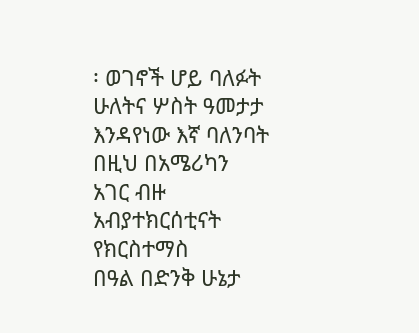፡ ወገኖች ሆይ ባለፉት ሁለትና ሦስት ዓመታታ እንዳየነው እኛ ባለንባት በዚህ በአሜሪካን አገር ብዙ አብያተክርሰቲናት የክርስተማስ
በዓል በድንቅ ሁኔታ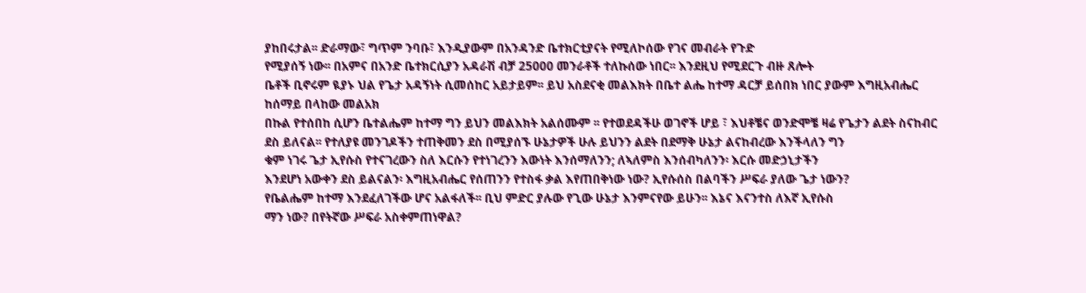ያከበሩታል፡፡ ድራማው፣ ግጥም ንባቡ፣ እንዲያውም በአንዳንድ ቤተክርቲያናት የሚለኮሰው የገና መብራት የጉድ
የሚያሰኝ ነው፡፡ በአምና በአንድ ቤተክርሲያን አዳራሽ ብቻ 25000 መንራቶች ተለኩሰው ነበር፡፡ እንደዚህ የሚደርጉ ብዙ ጸሎት
ቤቶች ቢኖሩም ዪያኑ ህል የጌታ አዳኝነት ሲመሰከር አይታይም፡፡ ይህ አስደናቂ መልእክት በቤተ ልሔ ከተማ ዳርቻ ይሰበክ ነበር ያውም እግዚአብሔር ከሰማይ በላከው መልአክ
በኩል የተሰበከ ሲሆን ቤተልሔም ከተማ ግን ይህን መልእክት አልሰሙም ፡፡ የተወደዳችሁ ወገኖች ሆይ ፣ እህቶቼና ወንድሞቼ ዛሬ የጌታን ልደት ስናከብር
ደስ ይለናል፡፡ የተለያዩ መንገዶችን ተጠቅመን ደስ በሚያሰኙ ሁኔታዎች ሁሉ ይህንን ልደት በደማቅ ሁኔታ ልናከብረው እንችላለን ግን
ቁም ነገሩ ጌታ ኢየሱስ የተናገረውን ስለ እርሱን የተነገረንን እውነት እንሰማለንን; ለኣለምስ እንሰብካለንን፡ እርሱ መድኃኒታችን
እንደሆነ አውቀን ደስ ይልናልን፡ እግዚአብሔር የሰጠንን የተስፋ ቃል እየጠበቅነው ነው? ኢየሱሰስ በልባችን ሥፍራ ያለው ጌታ ነውን?
የቤልሔም ከተማ እንደፈለገችው ሆና አልፋለች፡፡ ቢህ ምድር ያሉው የጊው ሁኔታ እንምናየው ይሁን፡፡ እኔና እናንተስ ለእኛ ኢየሱስ
ማን ነው? በየትኛው ሥፍራ አስቀምጠነዋል?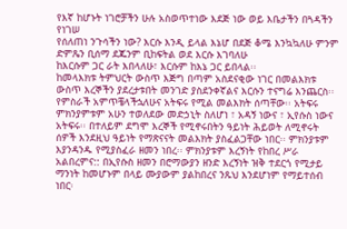የእኛ ከሆኑት ነገሮቻችን ሁሉ አስወጥተነው እደጅ ነው ወይ እቤታችን በጓዳችን የነገሠ
የሰለጠነ ንጉሳችን ነው? እርሱ እንዲ ይላል እኔሆ በደጅ ቆሜ እንኳኳለሁ ምንም ድምጼን ቢሰማ ደጁንም ቢከፍትል ወደ እርሱ እገባለሁ
ከእርሱም ጋር ራት እበላለሁ፣ እርሱም ከእኔ ጋር ይበላል፡፡
ከመላእክቱ ትምህርት ውስጥ እጅግ በጣም አስደናቂው ነገር በመልእክቱ ውስጥ እረኞችን ያደረታቱበት መንገድ ያስደንቀኛልና እርሱን ተናግሬ እንጨርስ፡፡ የምስራች አምጥቼላችኋለሁና አትፍሩ የሚል መልእክት ሰጣቸው፡፡ አትፍሩ ምክንያምቱም አሁን ተወለደው መድኃኒት ስለሆነ ፣ አዳኝ ነውና ፣ ኢየሱስ ነውና አትፍሩ፡፡ በተለይም ደግሞ እረኞች የሚኖሩበትን ዓይነት ሕይወት ለሚኖሩት ሰዎች እንደዚህ ዓይነት የማጽናናት መልእክት ያስፈልጋቸው ነበር፡፡ ምክንያቱም እያንዳንዱ የሚያስፈራ ዘመን ነበረ፡፡ ምክንያቱም እረኝነት የከበረ ሥራ አልበረምና:: በኢየሱስ ዘመን በሮማውያን ዘንድ እረኝነት ዝቅ ተደርጎ የሚታይ ማንነት ከመሆኑም በላይ ሙያውም ያልከበረና ንጹህ እንደሆነም የማይተሰብ ነበር፡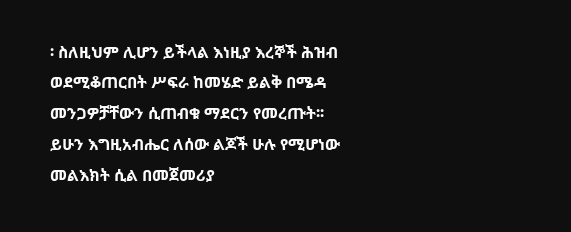፡ ስለዚህም ሊሆን ይችላል እነዚያ እረኞች ሕዝብ ወደሚቆጠርበት ሥፍራ ከመሄድ ይልቅ በሜዳ መንጋዎቻቸውን ሲጠብቁ ማደርን የመረጡት፡፡ ይሁን እግዚአብሔር ለሰው ልጆች ሁሉ የሚሆነው መልእክት ሲል በመጀመሪያ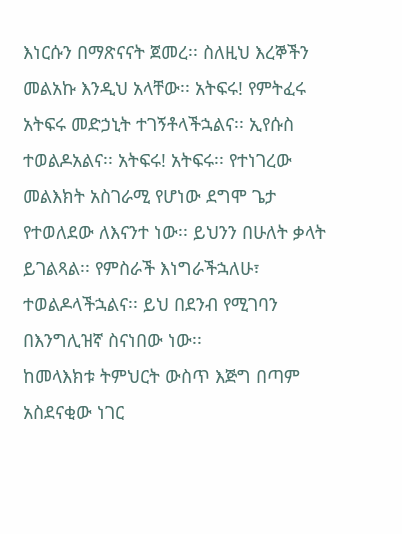እነርሱን በማጽናናት ጀመረ፡፡ ስለዚህ እረኞችን መልአኩ እንዲህ አላቸው፡፡ አትፍሩ! የምትፈሩ አትፍሩ መድኃኒት ተገኝቶላችኋልና፡፡ ኢየሱስ ተወልዶአልና፡፡ አትፍሩ! አትፍሩ፡፡ የተነገረው መልእክት አስገራሚ የሆነው ደግሞ ጌታ የተወለደው ለእናንተ ነው፡፡ ይህንን በሁለት ቃላት ይገልጻል፡፡ የምስራች እነግራችኋለሁ፣ ተወልዶላችኋልና፡፡ ይህ በደንብ የሚገባን በእንግሊዝኛ ስናነበው ነው፡፡
ከመላእክቱ ትምህርት ውስጥ እጅግ በጣም አስደናቂው ነገር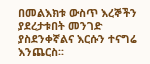በመልእክቱ ውስጥ እረኞችን ያደረታቱበት መንገድ ያስደንቀኛልና እርሱን ተናግሬ እንጨርስ፡፡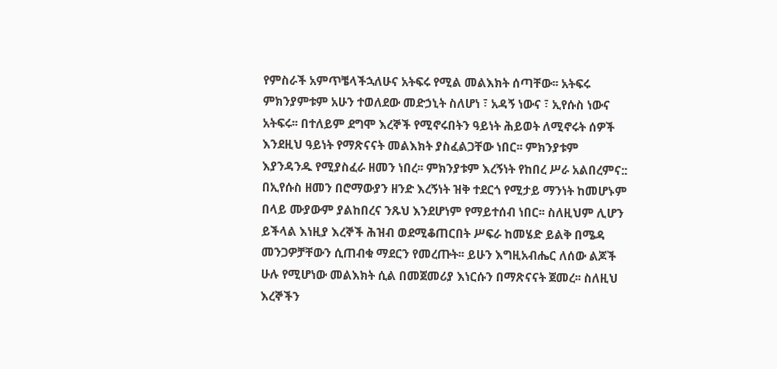የምስራች አምጥቼላችኋለሁና አትፍሩ የሚል መልእክት ሰጣቸው፡፡ አትፍሩ ምክንያምቱም አሁን ተወለደው መድኃኒት ስለሆነ ፣ አዳኝ ነውና ፣ ኢየሱስ ነውና አትፍሩ፡፡ በተለይም ደግሞ እረኞች የሚኖሩበትን ዓይነት ሕይወት ለሚኖሩት ሰዎች እንደዚህ ዓይነት የማጽናናት መልእክት ያስፈልጋቸው ነበር፡፡ ምክንያቱም እያንዳንዱ የሚያስፈራ ዘመን ነበረ፡፡ ምክንያቱም እረኝነት የከበረ ሥራ አልበረምና:: በኢየሱስ ዘመን በሮማውያን ዘንድ እረኝነት ዝቅ ተደርጎ የሚታይ ማንነት ከመሆኑም በላይ ሙያውም ያልከበረና ንጹህ እንደሆነም የማይተሰብ ነበር፡፡ ስለዚህም ሊሆን ይችላል እነዚያ እረኞች ሕዝብ ወደሚቆጠርበት ሥፍራ ከመሄድ ይልቅ በሜዳ መንጋዎቻቸውን ሲጠብቁ ማደርን የመረጡት፡፡ ይሁን እግዚአብሔር ለሰው ልጆች ሁሉ የሚሆነው መልእክት ሲል በመጀመሪያ እነርሱን በማጽናናት ጀመረ፡፡ ስለዚህ እረኞችን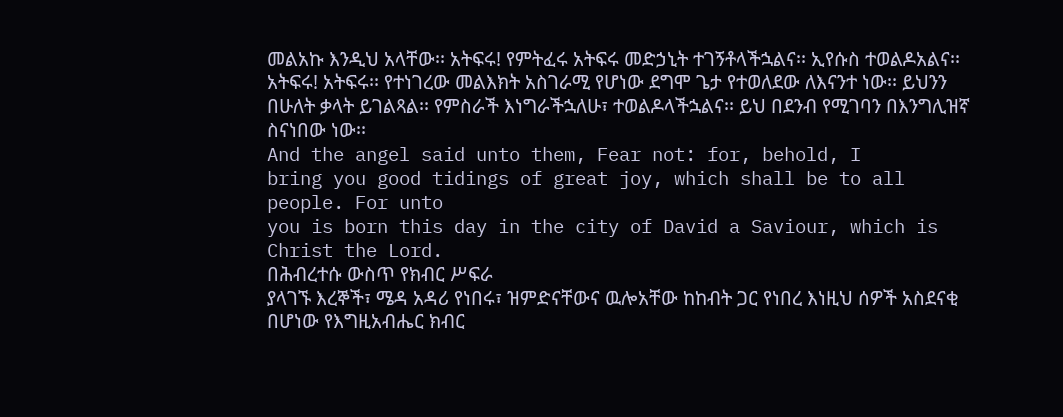መልአኩ እንዲህ አላቸው፡፡ አትፍሩ! የምትፈሩ አትፍሩ መድኃኒት ተገኝቶላችኋልና፡፡ ኢየሱስ ተወልዶአልና፡፡ አትፍሩ! አትፍሩ፡፡ የተነገረው መልእክት አስገራሚ የሆነው ደግሞ ጌታ የተወለደው ለእናንተ ነው፡፡ ይህንን በሁለት ቃላት ይገልጻል፡፡ የምስራች እነግራችኋለሁ፣ ተወልዶላችኋልና፡፡ ይህ በደንብ የሚገባን በእንግሊዝኛ ስናነበው ነው፡፡
And the angel said unto them, Fear not: for, behold, I
bring you good tidings of great joy, which shall be to all people. For unto
you is born this day in the city of David a Saviour, which is Christ the Lord.
በሕብረተሱ ውስጥ የክብር ሥፍራ
ያላገኙ እረኞች፣ ሜዳ አዳሪ የነበሩ፣ ዝምድናቸውና ዉሎአቸው ከከብት ጋር የነበረ እነዚህ ሰዎች አስደናቂ በሆነው የእግዚአብሔር ክብር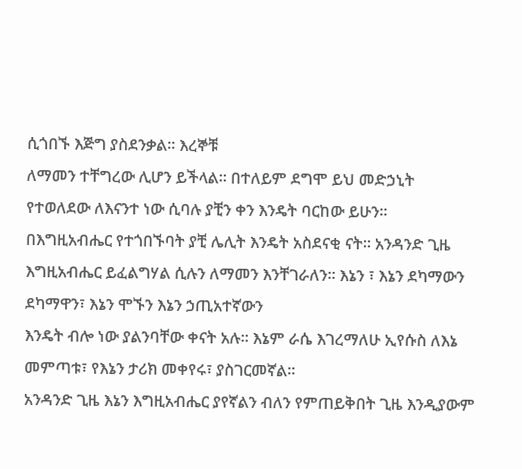ሲጎበኙ እጅግ ያስደንቃል፡፡ እረኞቹ
ለማመን ተቸግረው ሊሆን ይችላል፡፡ በተለይም ደግሞ ይህ መድኃኒት የተወለደው ለእናንተ ነው ሲባሉ ያቺን ቀን እንዴት ባርከው ይሁን፡፡
በእግዚአብሔር የተጎበኙባት ያቺ ሌሊት እንዴት አስደናቂ ናት፡፡ አንዳንድ ጊዜ እግዚአብሔር ይፈልግሃል ሲሉን ለማመን እንቸገራለን፡፡ እኔን ፣ እኔን ደካማውን ደካማዋን፣ እኔን ሞኙን እኔን ኃጢአተኛውን
እንዴት ብሎ ነው ያልንባቸው ቀናት አሉ፡፡ እኔም ራሴ እገረማለሁ ኢየሱስ ለእኔ መምጣቱ፣ የእኔን ታሪክ መቀየሩ፣ ያስገርመኛል፡፡
አንዳንድ ጊዜ እኔን እግዚአብሔር ያየኛልን ብለን የምጠይቅበት ጊዜ እንዲያውም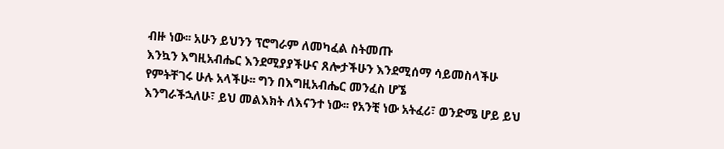ብዙ ነው፡፡ አሁን ይህንን ፕሮግራም ለመካፈል ስትመጡ
እንኳን እግዚአብሔር እንደሚያያችሁና ጸሎታችሁን እንደሚሰማ ሳይመስላችሁ የምትቸገሩ ሁሉ አላችሁ፡፡ ግን በእግዚአብሔር መንፈስ ሆኜ
እንግራችኋለሁ፣ ይህ መልእክት ለእናንተ ነው፡፡ የአንቺ ነው አትፈሪ፣ ወንድሜ ሆይ ይህ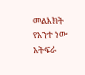መልእክት የአንተ ነው አትፍራ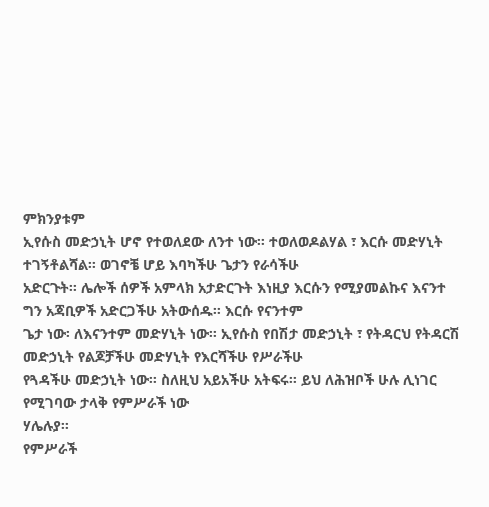ምክንያቱም
ኢየሱስ መድኃኒት ሆኖ የተወለደው ለንተ ነው፡፡ ተወለወዶልሃል ፣ እርሱ መድሃኒት ተገኝቶልሻል፡፡ ወገኖቼ ሆይ እባካችሁ ጌታን የራሳችሁ
አድርጉት፡፡ ሌሎች ሰዎች አምላክ አታድርጉት እነዚያ እርሱን የሚያመልኩና እናንተ ግን አጃቢዎች አድርጋችሁ አትውሰዱ፡፡ እርሱ የናንተም
ጌታ ነው፡ ለእናንተም መድሃኒት ነው፡፡ ኢየሱስ የበሽታ መድኃኒት ፣ የትዳርህ የትዳርሽ መድኃኒት የልጆቻችሁ መድሃኒት የእርሻችሁ የሥራችሁ
የጓዳችሁ መድኃኒት ነው፡፡ ስለዚህ አይአችሁ አትፍሩ፡፡ ይህ ለሕዝቦች ሁሉ ሊነገር የሚገባው ታላቅ የምሥራች ነው
ሃሌሉያ፡፡
የምሥራች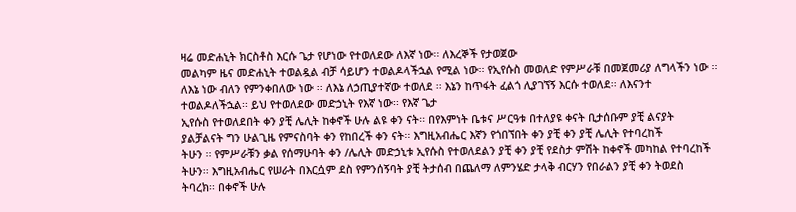ዛሬ መድሐኒት ክርስቶስ እርሱ ጌታ የሆነው የተወለደው ለእኛ ነው፡፡ ለእረኞች የታወጀው
መልካም ዜና መድሐኒት ተወልዷል ብቻ ሳይሆን ተወልዶላችኋል የሚል ነው፡፡ የኢየሱስ መወለድ የምሥራቹ በመጀመሪያ ለግላችን ነው ፡፡
ለእኔ ነው ብለን የምንቀበለው ነው ፡፡ ለእኔ ለኃጢያተኛው ተወለደ ፡፡ እኔን ከጥፋት ፈልጎ ሊያገኘኝ እርሱ ተወለደ፡፡ ለእናንተ
ተወልዶለችኋል፡፡ ይህ የተወለደው መድኃኒት የእኛ ነው፡፡ የእኛ ጌታ
ኢየሱስ የተወለደበት ቀን ያቺ ሌሊት ከቀኖች ሁሉ ልዩ ቀን ናት፡፡ በየእምነት ቤቱና ሥርዓቱ በተለያዩ ቀናት ቢታሰቡም ያቺ ልናያት
ያልቻልናት ግን ሁልጊዜ የምናስባት ቀን የከበረች ቀን ናት፡፡ እግዚአብሔር እኛን የጎበኘበት ቀን ያቺ ቀን ያቺ ሌሊት የተባረከች
ትሁን ፡፡ የምሥራቹን ቃል የሰማሁባት ቀን /ሌሊት መድኃኒቱ ኢየሱስ የተወለደልን ያቺ ቀን ያቺ የደስታ ምሽት ከቀኖች መካከል የተባረከች
ትሁን፡፡ እግዚአብሔር የሠራት በእርሷም ደስ የምንሰኝባት ያቺ ትታሰብ በጨለማ ለምንሄድ ታላቅ ብርሃን የበራልን ያቺ ቀን ትወደስ
ትባረክ፡፡ በቀኖች ሁሉ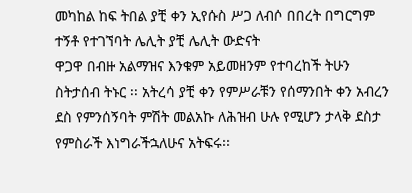መካከል ከፍ ትበል ያቺ ቀን ኢየሱስ ሥጋ ለብሶ በበረት በግርግም ተኝቶ የተገኘባት ሌሊት ያቺ ሌሊት ውድናት
ዋጋዋ በብዙ አልማዝና እንቁም አይመዘንም የተባረከች ትሁን ስትታሰብ ትኑር ፡፡ አትረሳ ያቺ ቀን የምሥራቹን የሰማንበት ቀን አብረን
ደስ የምንሰኝባት ምሽት መልአኩ ለሕዝብ ሁሉ የሚሆን ታላቅ ደስታ
የምስራች እነግራችኋለሁና አትፍሩ፡፡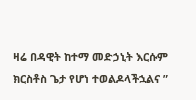ዛሬ በዳዊት ከተማ መድኃኒት እርሱም ክርስቶስ ጌታ የሆነ ተወልዶላችኋልና ”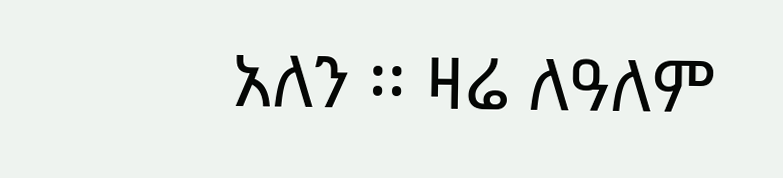አለን ፡፡ ዛሬ ለዓለም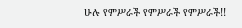ሁሉ የምሥራች የምሥራች የምሥራች!!